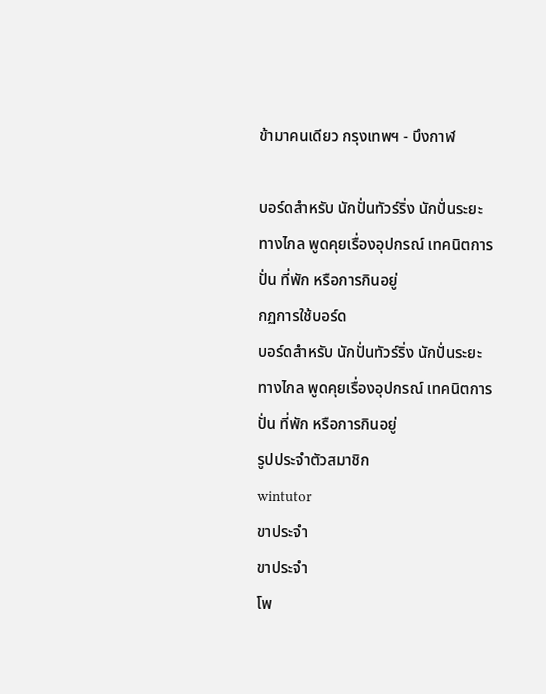ข้ามาคนเดียว กรุงเทพฯ - บึงกาฬ

บอร์ดสำหรับ นักปั่นทัวร์ริ่ง นักปั่นระยะทางไกล พูดคุยเรื่องอุปกรณ์ เทคนิตการปั่น ที่พัก หรือการกินอยู่
กฏการใช้บอร์ด
บอร์ดสำหรับ นักปั่นทัวร์ริ่ง นักปั่นระยะทางไกล พูดคุยเรื่องอุปกรณ์ เทคนิตการปั่น ที่พัก หรือการกินอยู่
รูปประจำตัวสมาชิก
wintutor
ขาประจำ
ขาประจำ
โพ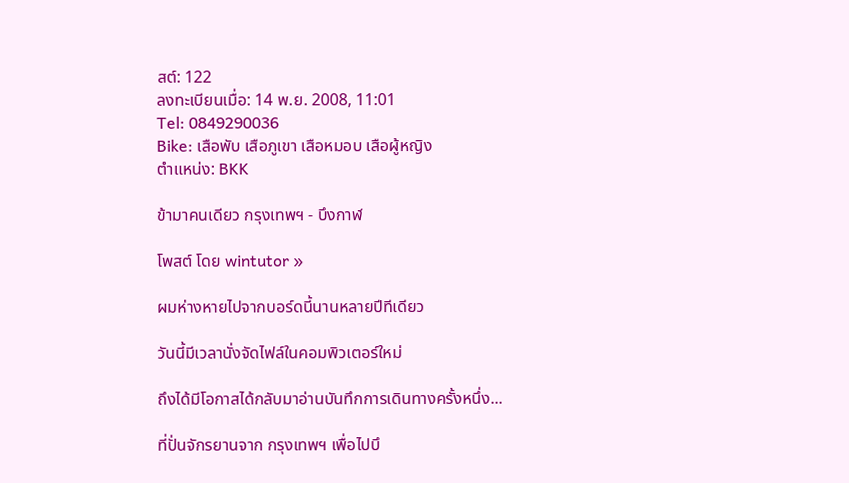สต์: 122
ลงทะเบียนเมื่อ: 14 พ.ย. 2008, 11:01
Tel: 0849290036
Bike: เสือพับ เสือภูเขา เสือหมอบ เสือผู้หญิง
ตำแหน่ง: BKK

ข้ามาคนเดียว กรุงเทพฯ - บึงกาฬ

โพสต์ โดย wintutor »

ผมห่างหายไปจากบอร์ดนี้นานหลายปีทีเดียว

วันนี้มีเวลานั่งจัดไฟล์ในคอมพิวเตอร์ใหม่

ถึงได้มีโอกาสได้กลับมาอ่านบันทึกการเดินทางครั้งหนึ่ง...

ที่ปั่นจักรยานจาก กรุงเทพฯ เพื่อไปบึ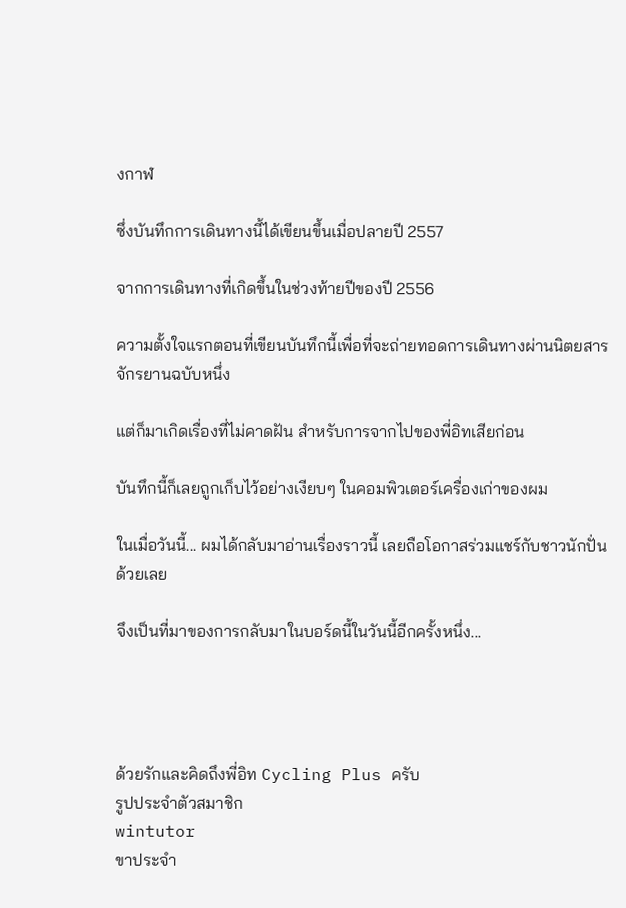งกาฬ

ซึ่งบันทึกการเดินทางนี้ได้เขียนขึ้นเมื่อปลายปี 2557

จากการเดินทางที่เกิดขึ้นในช่วงท้ายปีของปี 2556

ความตั้งใจแรกตอนที่เขียนบันทึกนี้เพื่อที่จะถ่ายทอดการเดินทางผ่านนิตยสารจักรยานฉบับหนึ่ง

แต่ก็มาเกิดเรื่องที่ไม่คาดฝัน สำหรับการจากไปของพี่อิทเสียก่อน

บันทึกนี้ก็เลยถูกเก็บไว้อย่างเงียบๆ ในคอมพิวเตอร์เครื่องเก่าของผม

ในเมื่อวันนี้... ผมได้กลับมาอ่านเรื่องราวนี้ เลยถือโอกาสร่วมแชร์กับชาวนักปั่นด้วยเลย

จึงเป็นที่มาของการกลับมาในบอร์ดนี้ในวันนี้อีกครั้งหนึ่ง...




ด้วยรักและคิดถึงพี่อิท Cycling Plus ครับ
รูปประจำตัวสมาชิก
wintutor
ขาประจำ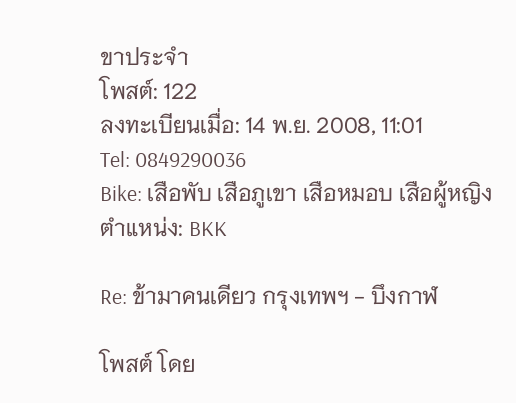ขาประจำ
โพสต์: 122
ลงทะเบียนเมื่อ: 14 พ.ย. 2008, 11:01
Tel: 0849290036
Bike: เสือพับ เสือภูเขา เสือหมอบ เสือผู้หญิง
ตำแหน่ง: BKK

Re: ข้ามาคนเดียว กรุงเทพฯ - บึงกาฬ

โพสต์ โดย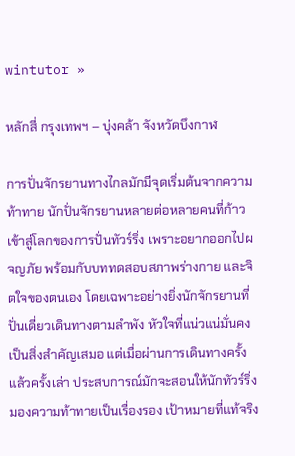wintutor »

หลักสี่ กรุงเทพฯ – บุ่งคล้า จังหวัดบึงกาฬ

การปั่นจักรยานทางไกลมักมีจุดเริ่มต้นจากความท้าทาย นักปั่นจักรยานหลายต่อหลายคนที่ก้าวเข้าสู่โลกของการปั่นทัวร์ริ่ง เพราะอยากออกไปผจญภัย พร้อมกับบททดสอบสภาพร่างกาย และจิตใจของตนเอง โดยเฉพาะอย่างยิ่งนักจักรยานที่ปั่นเดี่ยวเดินทางตามลำพัง หัวใจที่แน่วแน่มั่นคงเป็นสิ่งสำคัญเสมอ แต่เมื่อผ่านการเดินทางครั้งแล้วครั้งเล่า ประสบการณ์มักจะสอนให้นักทัวร์ริ่งมองความท้าทายเป็นเรื่องรอง เป้าหมายที่แท้จริง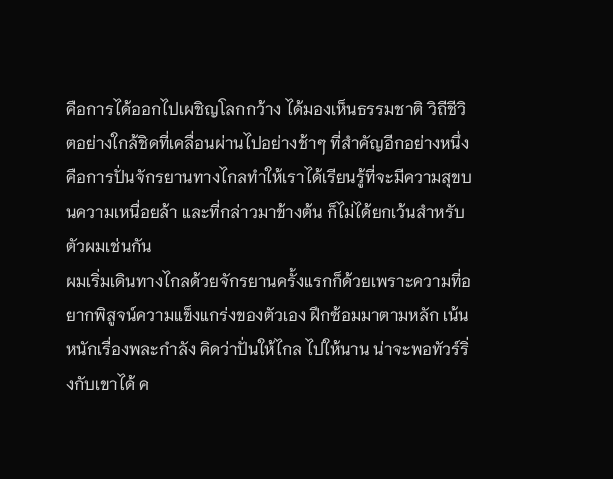คือการได้ออกไปเผชิญโลกกว้าง ได้มองเห็นธรรมชาติ วิถีชีวิตอย่างใกล้ชิดที่เคลื่อนผ่านไปอย่างช้าๆ ที่สำคัญอีกอย่างหนึ่งคือการปั่นจักรยานทางไกลทำให้เราได้เรียนรู้ที่จะมีความสุขบนความเหนื่อยล้า และที่กล่าวมาข้างต้น ก็ไม่ได้ยกเว้นสำหรับตัวผมเช่นกัน
ผมเริ่มเดินทางไกลด้วยจักรยานครั้งแรกก็ด้วยเพราะความที่อยากพิสูจน์ความแข็งแกร่งของตัวเอง ฝึกซ้อมมาตามหลัก เน้นหนักเรื่องพละกำลัง คิดว่าปั่นให้ไกล ไปให้นาน น่าจะพอทัวร์ริ่งกับเขาได้ ค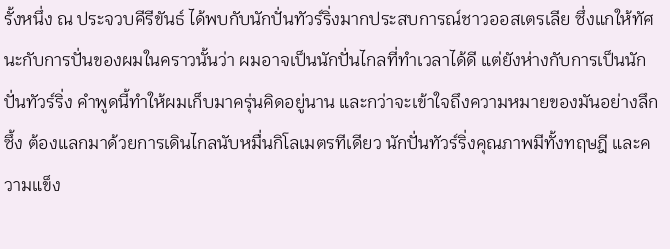รั้งหนึ่ง ณ ประจวบคีรีขันธ์ ได้พบกับนักปั่นทัวร์ริ่งมากประสบการณ์ชาวออสเตรเลีย ซึ่งแกให้ทัศนะกับการปั่นของผมในคราวนั้นว่า ผมอาจเป็นนักปั่นไกลที่ทำเวลาได้ดี แต่ยังห่างกับการเป็นนักปั่นทัวร์ริ่ง คำพูดนี้ทำให้ผมเก็บมาครุ่นคิดอยู่นาน และกว่าจะเข้าใจถึงความหมายของมันอย่างลึกซึ้ง ต้องแลกมาด้วยการเดินไกลนับหมื่นกิโลเมตรทีเดียว นักปั่นทัวร์ริ่งคุณภาพมีทั้งทฤษฎี และความแข็ง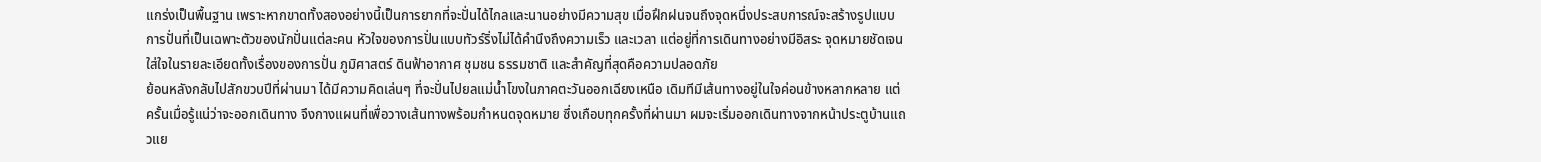แกร่งเป็นพื้นฐาน เพราะหากขาดทั้งสองอย่างนี้เป็นการยากที่จะปั่นได้ไกลและนานอย่างมีความสุข เมื่อฝึกฝนจนถึงจุดหนึ่งประสบการณ์จะสร้างรูปแบบการปั่นที่เป็นเฉพาะตัวของนักปั่นแต่ละคน หัวใจของการปั่นแบบทัวร์ริ่งไม่ได้คำนึงถึงความเร็ว และเวลา แต่อยู่ที่การเดินทางอย่างมีอิสระ จุดหมายชัดเจน ใส่ใจในรายละเอียดทั้งเรื่องของการปั่น ภูมิศาสตร์ ดินฟ้าอากาศ ชุมชน ธรรมชาติ และสำคัญที่สุดคือความปลอดภัย
ย้อนหลังกลับไปสักขวบปีที่ผ่านมา ได้มีความคิดเล่นๆ ที่จะปั่นไปยลแม่น้ำโขงในภาคตะวันออกเฉียงเหนือ เดิมทีมีเส้นทางอยู่ในใจค่อนข้างหลากหลาย แต่ครั้นเมื่อรู้แน่ว่าจะออกเดินทาง จึงกางแผนที่เพื่อวางเส้นทางพร้อมกำหนดจุดหมาย ซึ่งเกือบทุกครั้งที่ผ่านมา ผมจะเริ่มออกเดินทางจากหน้าประตูบ้านแถวแย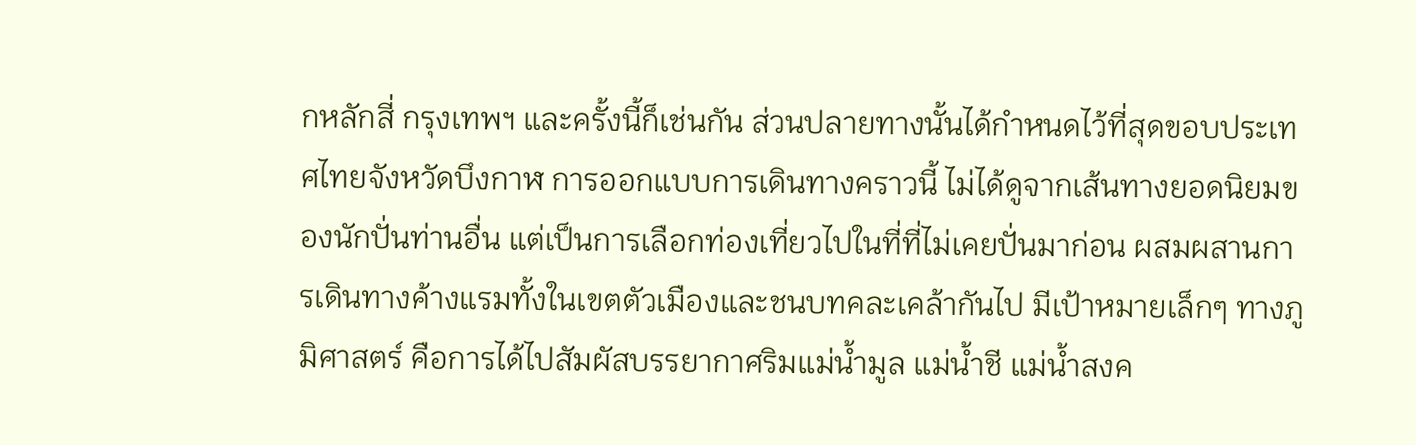กหลักสี่ กรุงเทพฯ และครั้งนี้ก็เช่นกัน ส่วนปลายทางนั้นได้กำหนดไว้ที่สุดขอบประเทศไทยจังหวัดบึงกาฬ การออกแบบการเดินทางคราวนี้ ไม่ได้ดูจากเส้นทางยอดนิยมของนักปั่นท่านอื่น แต่เป็นการเลือกท่องเที่ยวไปในที่ที่ไม่เคยปั่นมาก่อน ผสมผสานการเดินทางค้างแรมทั้งในเขตตัวเมืองและชนบทคละเคล้ากันไป มีเป้าหมายเล็กๆ ทางภูมิศาสตร์ คือการได้ไปสัมผัสบรรยากาศริมแม่น้ำมูล แม่น้ำชี แม่น้ำสงค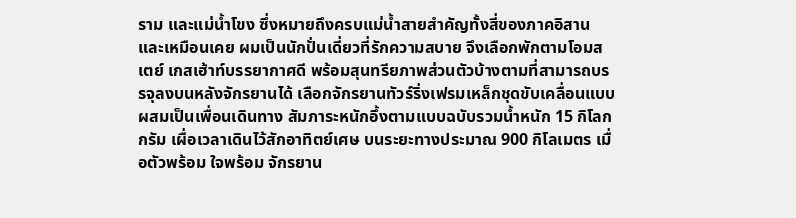ราม และแม่น้ำโขง ซึ่งหมายถึงครบแม่น้ำสายสำคัญทั้งสี่ของภาคอิสาน และเหมือนเคย ผมเป็นนักปั่นเดี่ยวที่รักความสบาย จึงเลือกพักตามโอมสเตย์ เกสเฮ้าท์บรรยากาศดี พร้อมสุนทรียภาพส่วนตัวบ้างตามที่สามารถบรรจุลงบนหลังจักรยานได้ เลือกจักรยานทัวร์ริ่งเฟรมเหล็กชุดขับเคลื่อนแบบผสมเป็นเพื่อนเดินทาง สัมภาระหนักอึ้งตามแบบฉบับรวมน้ำหนัก 15 กิโลกกรัม เผื่อเวลาเดินไว้สักอาทิตย์เศษ บนระยะทางประมาณ 900 กิโลเมตร เมื่อตัวพร้อม ใจพร้อม จักรยาน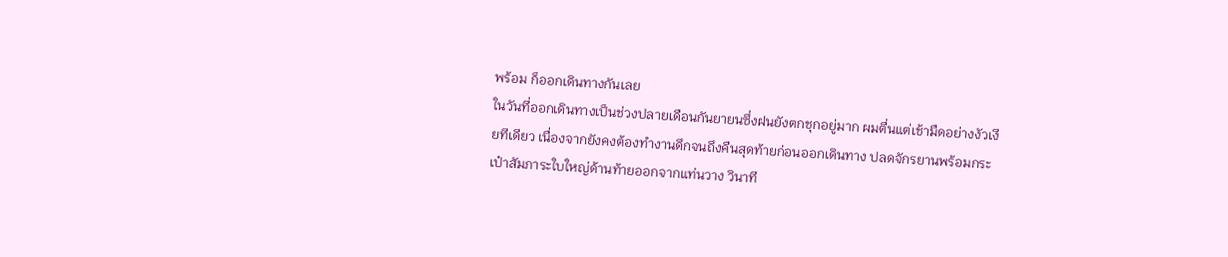พร้อม ก็ออกเดินทางกันเลย
ในวันที่ออกเดินทางเป็นช่วงปลายเดือนกันยายนซึ่งฝนยังตกชุกอยู่มาก ผมตื่นแต่เช้ามืดอย่างงัวเงียทีเดียว เนื่องจากยังคงต้องทำงานดึกจนถึงคืนสุดท้ายก่อนออกเดินทาง ปลดจักรยานพร้อมกระเป๋าสัมภาระใบใหญ่ด้านท้ายออกจากแท่นวาง วินาที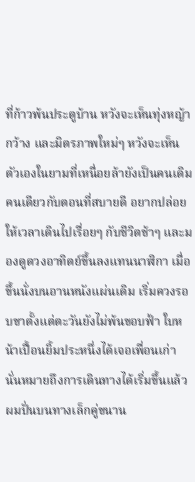ที่ก้าวพ้นประตูบ้าน หวังจะเห็นทุ่งหญ้ากว้าง และมิตรภาพใหม่ๆ หวังจะเห็นตัวเองในยามที่เหนื่อยล้ายังเป็นคนเดิม คนเดียวกับตอนที่สบายดี อยากปล่อยให้เวลาเดินไปเรื่อยๆ กับชีวิตช้าๆ และมองดูดวงอาทิตย์ขึ้นลงแทนนาฬิกา เมื่อขึ้นนั่งบนอานหนังแผ่นเดิม เริ่มควงรอบขาตั้งแต่ตะวันยังไม่พ้นขอบฟ้า ใบหน้าเปื้อนยิ้มประหนึ่งได้เจอเพื่อนเก่า นั่นหมายถึงการเดินทางได้เริ่มขึ้นแล้ว ผมปั่นบนทางเล็กคู่ขนาน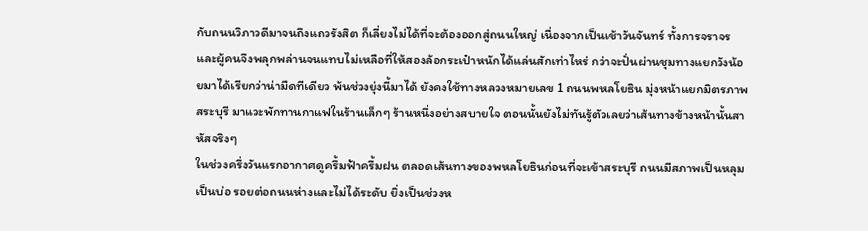กับถนนวิภาวดีมาจนถึงแถวรังสิต ก็เลี่ยงไม่ได้ที่จะต้องออกสู่ถนนใหญ่ เนื่องจากเป็นเช้าวันจันทร์ ทั้งการจราจร และผู้คนจึงพลุกพล่านจนแทบไม่เหลือที่ให้สองล้อกระเป๋าหนักได้แล่นสักเท่าไหร่ กว่าจะปั่นผ่านชุมทางแยกวังน้อยมาได้เรียกว่าน่ามืดทีเดียว พ้นช่วงยุ่งนี้มาได้ ยังคงใช้ทางหลวงหมายเลข 1 ถนนพหลโยธิน มุ่งหน้าแยกมิตรภาพสระบุรี มาแวะพักทานกาแฟในร้านเล็กๆ ร้านหนึ่งอย่างสบายใจ ตอนนั้นยังไม่ทันรู้ตัวเลยว่าเส้นทางข้างหน้านั้นสาหัสจริงๆ
ในช่วงครึ่งวันแรกอากาศดูครึ้มฟ้าครึ้มฝน ตลอดเส้นทางของพหลโยธินก่อนที่จะเข้าสระบุรี ถนนมีสภาพเป็นหลุมเป็นบ่อ รอยต่อถนนห่างและไม่ได้ระดับ ยิ่งเป็นช่วงห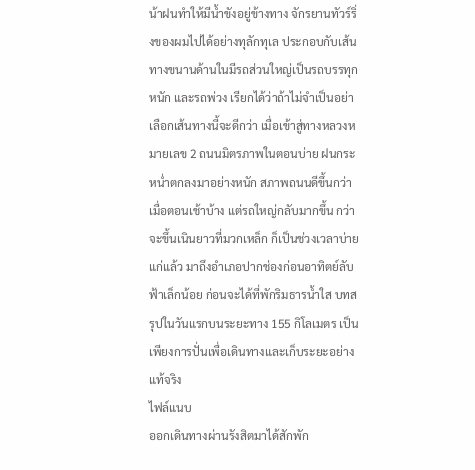น้าฝนทำให้มีน้ำขังอยู่ข้างทาง จักรยานทัวร์ริ่งของผมไปได้อย่างทุลักทุเล ประกอบกับเส้นทางขนานด้านในมีรถส่วนใหญ่เป็นรถบรรทุกหนัก และรถพ่วง เรียกได้ว่าถ้าไม่จำเป็นอย่าเลือกเส้นทางนี้จะดีกว่า เมื่อเข้าสู่ทางหลวงหมายเลข 2 ถนนมิตรภาพในตอนบ่าย ฝนกระหน่ำตกลงมาอย่างหนัก สภาพถนนดีขึ้นกว่าเมื่อตอนเช้าบ้าง แต่รถใหญ่กลับมากขึ้น กว่าจะขึ้นเนินยาวที่มวกเหล็ก ก็เป็นช่วงเวลาบ่ายแก่แล้ว มาถึงอำเภอปากช่องก่อนอาทิตย์ลับฟ้าเล็กน้อย ก่อนจะได้ที่พักริมธารน้ำใส บทสรุปในวันแรกบนระยะทาง 155 กิโลเมตร เป็นเพียงการปั่นเพื่อเดินทางและเก็บระยะอย่างแท้จริง
ไฟล์แนบ
ออกเดินทางผ่านรังสิตมาได้สักพัก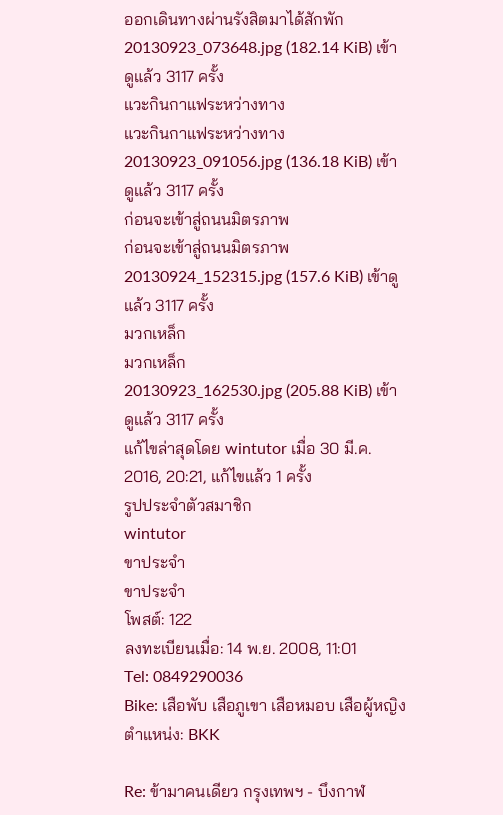ออกเดินทางผ่านรังสิตมาได้สักพัก
20130923_073648.jpg (182.14 KiB) เข้าดูแล้ว 3117 ครั้ง
แวะกินกาแฟระหว่างทาง
แวะกินกาแฟระหว่างทาง
20130923_091056.jpg (136.18 KiB) เข้าดูแล้ว 3117 ครั้ง
ก่อนจะเข้าสู่ถนนมิตรภาพ
ก่อนจะเข้าสู่ถนนมิตรภาพ
20130924_152315.jpg (157.6 KiB) เข้าดูแล้ว 3117 ครั้ง
มวกเหล็ก
มวกเหล็ก
20130923_162530.jpg (205.88 KiB) เข้าดูแล้ว 3117 ครั้ง
แก้ไขล่าสุดโดย wintutor เมื่อ 30 มี.ค. 2016, 20:21, แก้ไขแล้ว 1 ครั้ง
รูปประจำตัวสมาชิก
wintutor
ขาประจำ
ขาประจำ
โพสต์: 122
ลงทะเบียนเมื่อ: 14 พ.ย. 2008, 11:01
Tel: 0849290036
Bike: เสือพับ เสือภูเขา เสือหมอบ เสือผู้หญิง
ตำแหน่ง: BKK

Re: ข้ามาคนเดียว กรุงเทพฯ - บึงกาฬ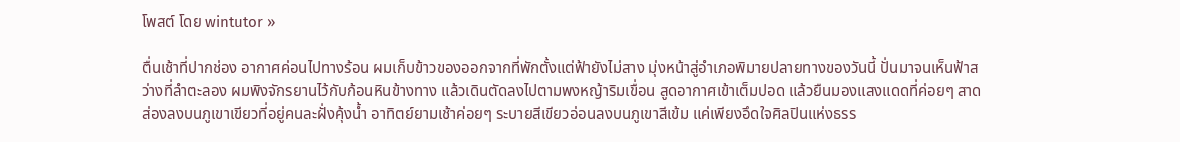โพสต์ โดย wintutor »

ตื่นเช้าที่ปากช่อง อากาศค่อนไปทางร้อน ผมเก็บข้าวของออกจากที่พักตั้งแต่ฟ้ายังไม่สาง มุ่งหน้าสู่อำเภอพิมายปลายทางของวันนี้ ปั่นมาจนเห็นฟ้าสว่างที่ลำตะลอง ผมพิงจักรยานไว้กับก้อนหินข้างทาง แล้วเดินตัดลงไปตามพงหญ้าริมเขื่อน สูดอากาศเข้าเต็มปอด แล้วยืนมองแสงแดดที่ค่อยๆ สาดส่องลงบนภูเขาเขียวที่อยู่คนละฝั่งคุ้งน้ำ อาทิตย์ยามเช้าค่อยๆ ระบายสีเขียวอ่อนลงบนภูเขาสีเข้ม แค่เพียงอึดใจศิลปินแห่งธรร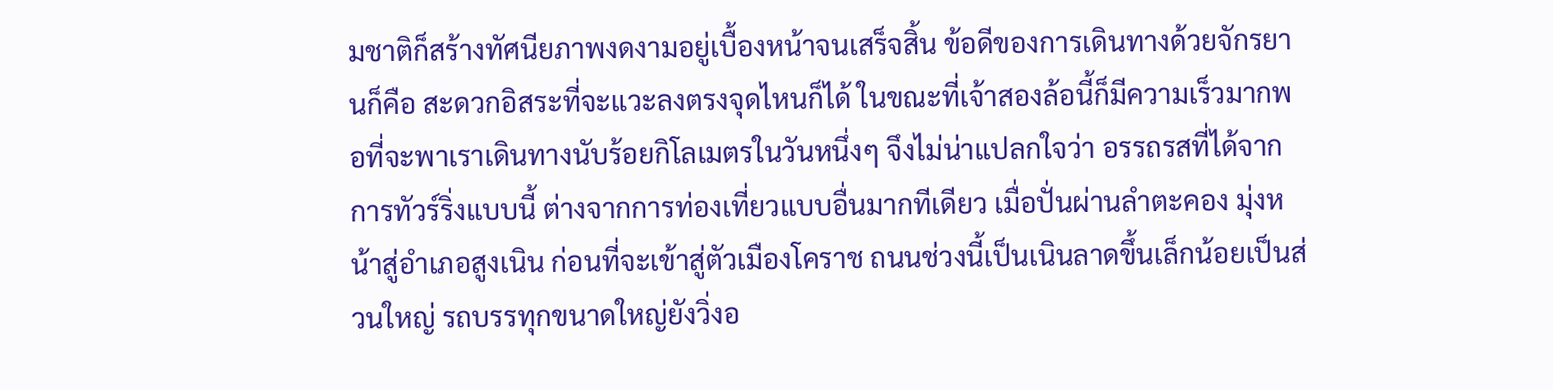มชาติก็สร้างทัศนียภาพงดงามอยู่เบื้องหน้าจนเสร็จสิ้น ข้อดีของการเดินทางด้วยจักรยานก็คือ สะดวกอิสระที่จะแวะลงตรงจุดไหนก็ได้ ในขณะที่เจ้าสองล้อนี้ก็มีความเร็วมากพอที่จะพาเราเดินทางนับร้อยกิโลเมตรในวันหนึ่งๆ จึงไม่น่าแปลกใจว่า อรรถรสที่ได้จากการทัวร์ริ่งแบบนี้ ต่างจากการท่องเที่ยวแบบอื่นมากทีเดียว เมื่อปั่นผ่านลำตะคอง มุ่งหน้าสู่อำเภอสูงเนิน ก่อนที่จะเข้าสู่ตัวเมืองโคราช ถนนช่วงนี้เป็นเนินลาดขึ้นเล็กน้อยเป็นส่วนใหญ่ รถบรรทุกขนาดใหญ่ยังวิ่งอ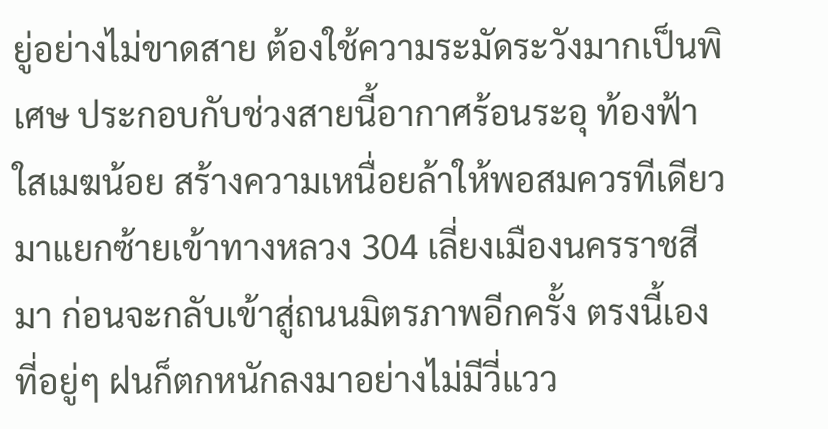ยู่อย่างไม่ขาดสาย ต้องใช้ความระมัดระวังมากเป็นพิเศษ ประกอบกับช่วงสายนี้อากาศร้อนระอุ ท้องฟ้าใสเมฆน้อย สร้างความเหนื่อยล้าให้พอสมควรทีเดียว มาแยกซ้ายเข้าทางหลวง 304 เลี่ยงเมืองนครราชสีมา ก่อนจะกลับเข้าสู่ถนนมิตรภาพอีกครั้ง ตรงนี้เองที่อยู่ๆ ฝนก็ตกหนักลงมาอย่างไม่มีวี่แวว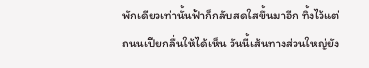พักเดียวเท่านั้นฟ้าก็กลับสดใสขึ้นมาอีก ทิ้งไว้แต่ถนนเปียกลื่นให้ได้เห็น วันนี้เส้นทางส่วนใหญ่ยัง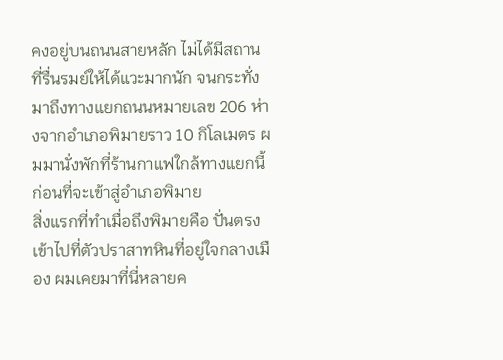คงอยู่บนถนนสายหลัก ไม่ได้มีสถานที่รื่นรมย์ให้ได้แวะมากนัก จนกระทั่งมาถึงทางแยกถนนหมายเลข 206 ห่างจากอำเภอพิมายราว 10 กิโลเมตร ผมมานั่งพักที่ร้านกาแฟใกล้ทางแยกนี้ ก่อนที่จะเข้าสู่อำเภอพิมาย
สิ่งแรกที่ทำเมื่อถึงพิมายคือ ปั่นตรงเข้าไปที่ตัวปราสาทหินที่อยู่ใจกลางเมือง ผมเคยมาที่นี่หลายค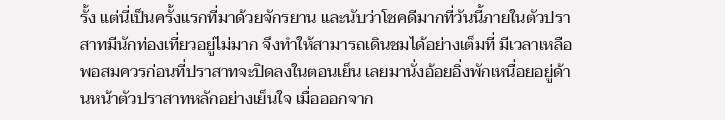รั้ง แต่นี่เป็นครั้งแรกที่มาด้วยจักรยาน และนับว่าโชคดีมากที่วันนี้ภายในตัวปราสาทมีนักท่องเที่ยวอยู่ไม่มาก จึงทำให้สามารถเดินชมได้อย่างเต็มที่ มีเวลาเหลือพอสมควรก่อนที่ปราสาทจะปิดลงในตอนเย็น เลยมานั่งอ้อยอิ่งพักเหนื่อยอยู่ด้านหน้าตัวปราสาทหลักอย่างเย็นใจ เมื่อออกจาก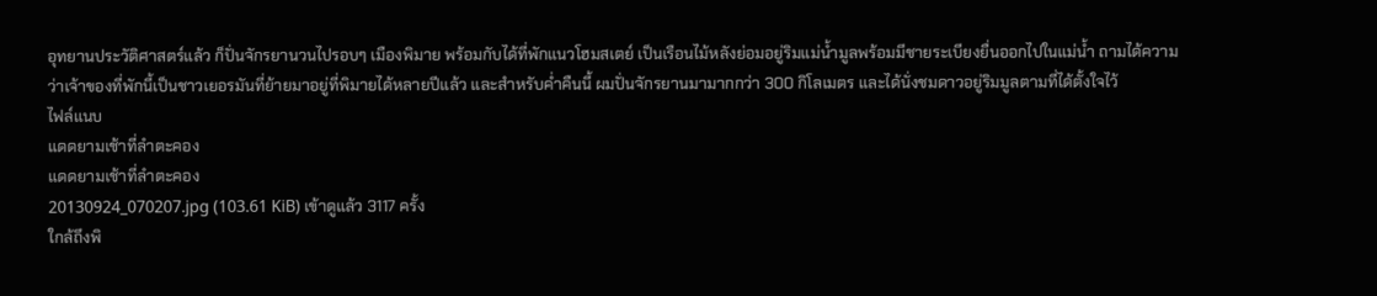อุทยานประวัติศาสตร์แล้ว ก็ปั่นจักรยานวนไปรอบๆ เมืองพิมาย พร้อมกับได้ที่พักแนวโฮมสเตย์ เป็นเรือนไม้หลังย่อมอยู่ริมแม่น้ำมูลพร้อมมีชายระเบียงยื่นออกไปในแม่น้ำ ถามได้ความว่าเจ้าของที่พักนี้เป็นชาวเยอรมันที่ย้ายมาอยู่ที่พิมายได้หลายปีแล้ว และสำหรับค่ำคืนนี้ ผมปั่นจักรยานมามากกว่า 300 กิโลเมตร และได้นั่งชมดาวอยู่ริมมูลตามที่ได้ตั้งใจไว้
ไฟล์แนบ
แดดยามเช้าที่ลำตะคอง
แดดยามเช้าที่ลำตะคอง
20130924_070207.jpg (103.61 KiB) เข้าดูแล้ว 3117 ครั้ง
ใกล้ถึงพิ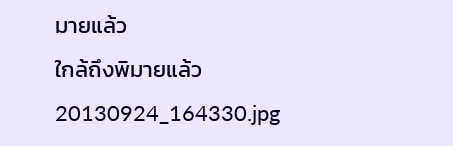มายแล้ว
ใกล้ถึงพิมายแล้ว
20130924_164330.jpg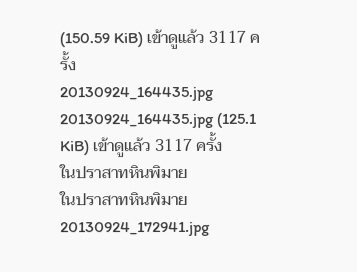(150.59 KiB) เข้าดูแล้ว 3117 ครั้ง
20130924_164435.jpg
20130924_164435.jpg (125.1 KiB) เข้าดูแล้ว 3117 ครั้ง
ในปราสาทหินพิมาย
ในปราสาทหินพิมาย
20130924_172941.jpg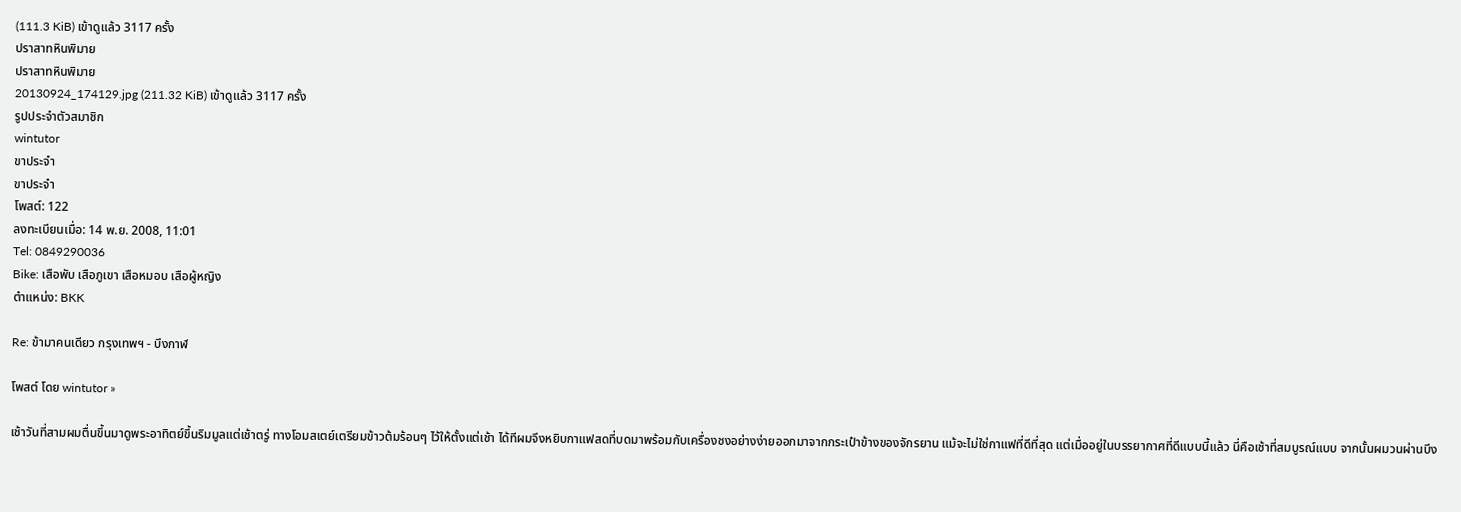(111.3 KiB) เข้าดูแล้ว 3117 ครั้ง
ปราสาทหินพิมาย
ปราสาทหินพิมาย
20130924_174129.jpg (211.32 KiB) เข้าดูแล้ว 3117 ครั้ง
รูปประจำตัวสมาชิก
wintutor
ขาประจำ
ขาประจำ
โพสต์: 122
ลงทะเบียนเมื่อ: 14 พ.ย. 2008, 11:01
Tel: 0849290036
Bike: เสือพับ เสือภูเขา เสือหมอบ เสือผู้หญิง
ตำแหน่ง: BKK

Re: ข้ามาคนเดียว กรุงเทพฯ - บึงกาฬ

โพสต์ โดย wintutor »

เช้าวันที่สามผมตื่นขึ้นมาดูพระอาทิตย์ขึ้นริมมูลแต่เช้าตรู่ ทางโอมสเตย์เตรียมข้าวต้มร้อนๆ ไว้ให้ตั้งแต่เช้า ได้ทีผมจึงหยิบกาแฟสดที่บดมาพร้อมกับเครื่องชงอย่างง่ายออกมาจากกระเป๋าข้างของจักรยาน แม้จะไม่ใช่กาแฟที่ดีที่สุด แต่เมื่ออยู่ในบรรยากาศที่ดีแบบนี้แล้ว นี่คือเช้าที่สมบูรณ์แบบ จากนั้นผมวนผ่านบึง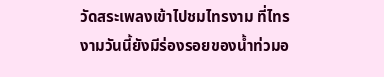วัดสระเพลงเข้าไปชมไทรงาม ที่ไทรงามวันนี้ยังมีร่องรอยของน้ำท่วมอ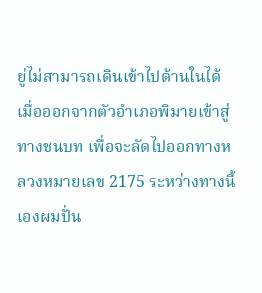ยู่ไม่สามารถเดินเข้าไปด้านในได้ เมื่อออกจากตัวอำเภอพิมายเข้าสู่ทางชนบท เพื่อจะลัดไปออกทางหลวงหมายเลข 2175 ระหว่างทางนี้เองผมปั่น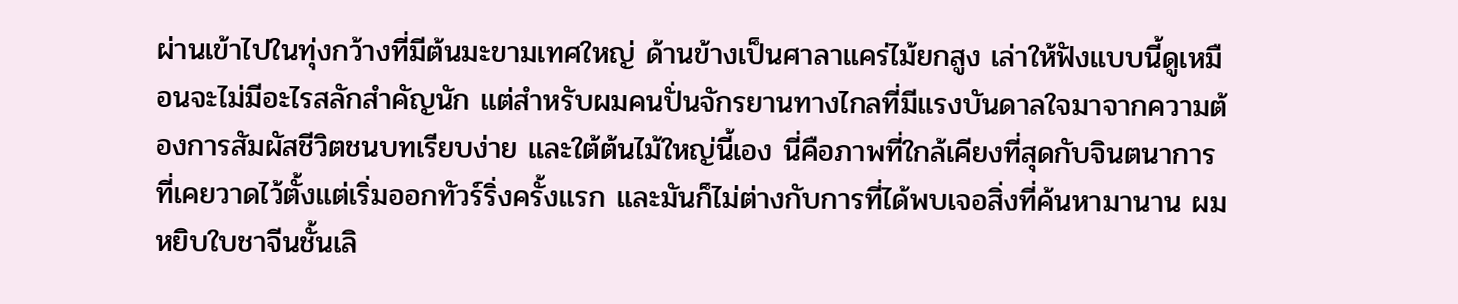ผ่านเข้าไปในทุ่งกว้างที่มีต้นมะขามเทศใหญ่ ด้านข้างเป็นศาลาแคร่ไม้ยกสูง เล่าให้ฟังแบบนี้ดูเหมือนจะไม่มีอะไรสลักสำคัญนัก แต่สำหรับผมคนปั่นจักรยานทางไกลที่มีแรงบันดาลใจมาจากความต้องการสัมผัสชีวิตชนบทเรียบง่าย และใต้ต้นไม้ใหญ่นี้เอง นี่คือภาพที่ใกล้เคียงที่สุดกับจินตนาการที่เคยวาดไว้ตั้งแต่เริ่มออกทัวร์ริ่งครั้งแรก และมันก็ไม่ต่างกับการที่ได้พบเจอสิ่งที่ค้นหามานาน ผมหยิบใบชาจีนชั้นเลิ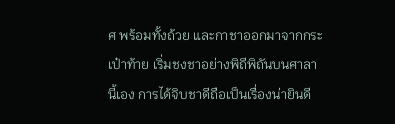ศ พร้อมทั้งถ้วย และกาชาออกมาจากกระเป๋าท้าย เริ่มชงชาอย่างพิถีพิถันบนศาลานี้เอง การได้จิบชาดีถือเป็นเรื่องน่ายินดี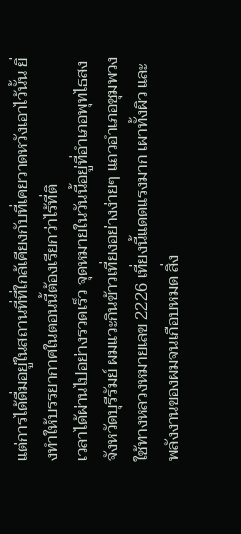แต่การได้ดื่มอยู่ในสถานที่ที่ใกล้เคียงกับที่เคยวาดหวังเอาไว้นั้น ยิ่งทำให้บรรยากาศในตอนนี้ต้องเรียกว่าไร้ที่ติ
เวลาได้ผ่านไปอย่างรวดเร็ว จุดหมายในวันนี้อยู่ที่อำเภอพุทไธสง จังหวัดบุรีรัมย์ ผมแวะกินข้าวเที่ยงอย่างง่ายๆ แถวอำเภอชุมพวง ใช้ทางหลวงหมายเลข 2226 เที่ยงนี้แดดแรงมาก เผาทั้งผิว และพลังงานของผมจนเกือบหมด สิ่ง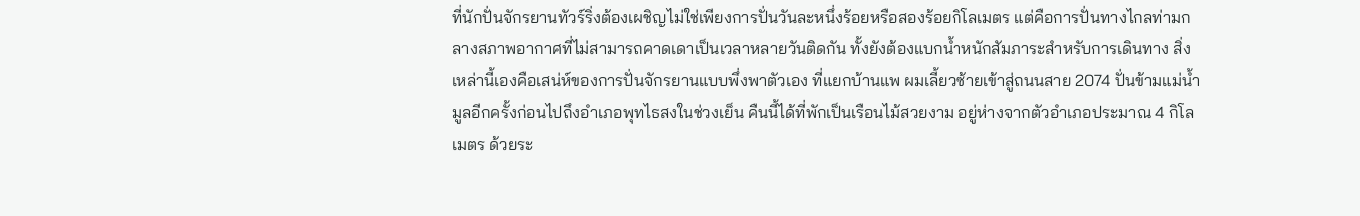ที่นักปั่นจักรยานทัวร์ริ่งต้องเผชิญไม่ใช่เพียงการปั่นวันละหนึ่งร้อยหรือสองร้อยกิโลเมตร แต่คือการปั่นทางไกลท่ามกลางสภาพอากาศที่ไม่สามารถคาดเดาเป็นเวลาหลายวันติดกัน ทั้งยังต้องแบกน้ำหนักสัมภาระสำหรับการเดินทาง สิ่งเหล่านี้เองคือเสน่ห์ของการปั่นจักรยานแบบพึ่งพาตัวเอง ที่แยกบ้านแพ ผมเลี้ยวซ้ายเข้าสู่ถนนสาย 2074 ปั่นข้ามแม่น้ำมูลอีกครั้งก่อนไปถึงอำเภอพุทไธสงในช่วงเย็น คืนนี้ได้ที่พักเป็นเรือนไม้สวยงาม อยู่ห่างจากตัวอำเภอประมาณ 4 กิโลเมตร ด้วยระ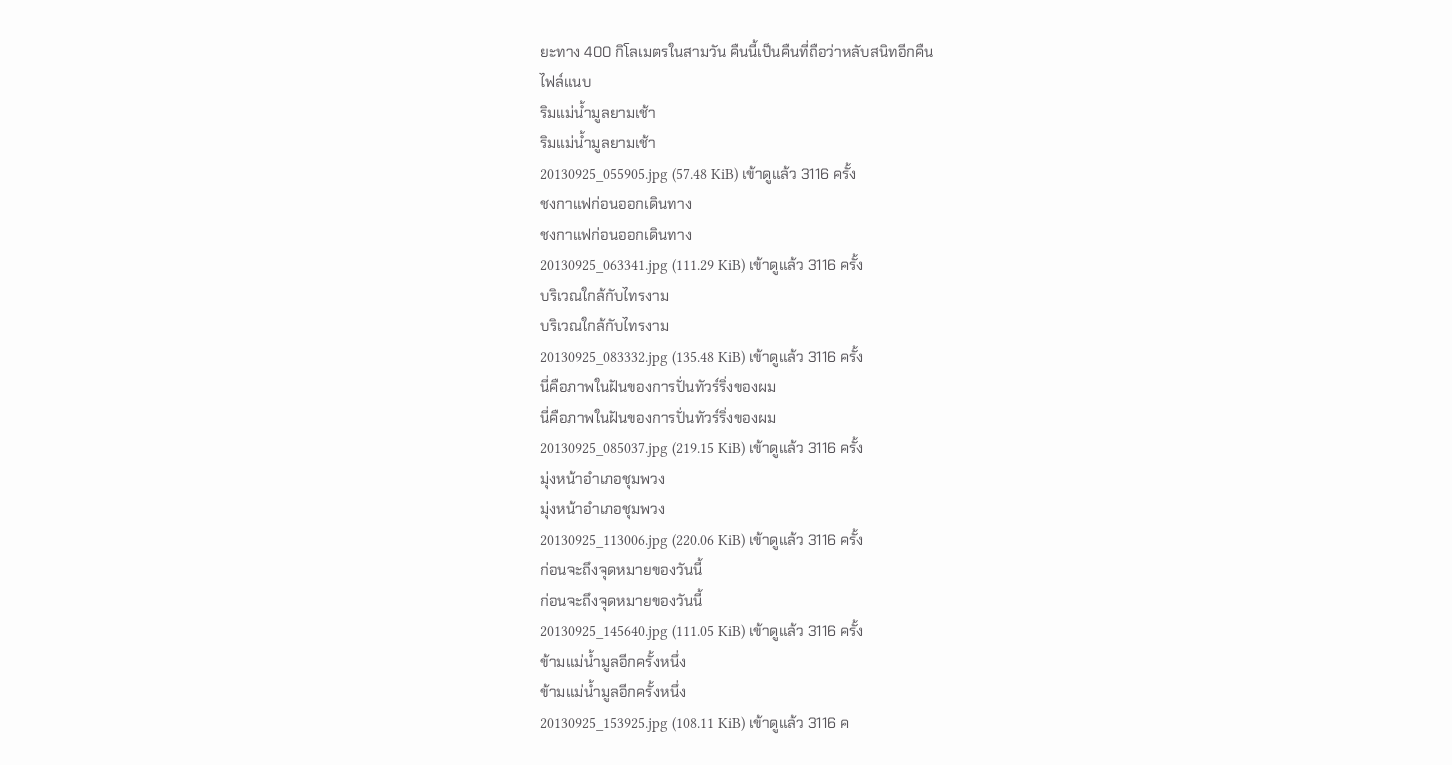ยะทาง 400 กิโลเมตรในสามวัน คืนนี้เป็นคืนที่ถือว่าหลับสนิทอีกคืน
ไฟล์แนบ
ริมแม่น้ำมูลยามเช้า
ริมแม่น้ำมูลยามเช้า
20130925_055905.jpg (57.48 KiB) เข้าดูแล้ว 3116 ครั้ง
ชงกาแฟก่อนออกเดินทาง
ชงกาแฟก่อนออกเดินทาง
20130925_063341.jpg (111.29 KiB) เข้าดูแล้ว 3116 ครั้ง
บริเวณใกล้กับไทรงาม
บริเวณใกล้กับไทรงาม
20130925_083332.jpg (135.48 KiB) เข้าดูแล้ว 3116 ครั้ง
นี่คือภาพในฝันของการปั่นทัวร์ริ่งของผม
นี่คือภาพในฝันของการปั่นทัวร์ริ่งของผม
20130925_085037.jpg (219.15 KiB) เข้าดูแล้ว 3116 ครั้ง
มุ่งหน้าอำเภอชุมพวง
มุ่งหน้าอำเภอชุมพวง
20130925_113006.jpg (220.06 KiB) เข้าดูแล้ว 3116 ครั้ง
ก่อนจะถึงจุดหมายของวันนี้
ก่อนจะถึงจุดหมายของวันนี้
20130925_145640.jpg (111.05 KiB) เข้าดูแล้ว 3116 ครั้ง
ข้ามแม่น้ำมูลอีกครั้งหนึ่ง
ข้ามแม่น้ำมูลอีกครั้งหนึ่ง
20130925_153925.jpg (108.11 KiB) เข้าดูแล้ว 3116 ค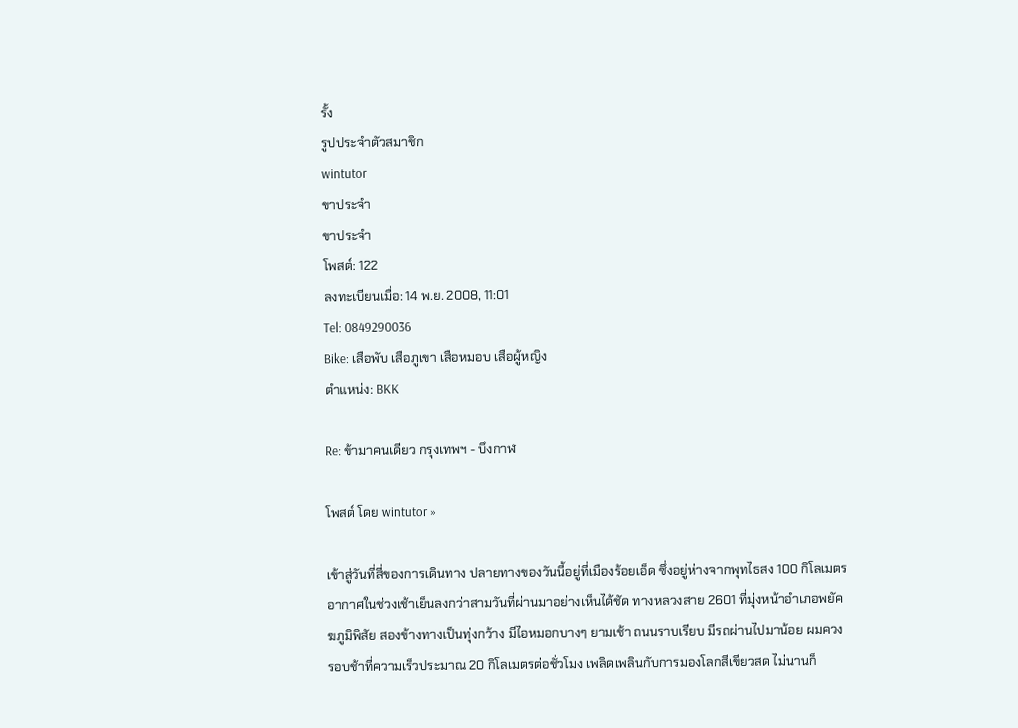รั้ง
รูปประจำตัวสมาชิก
wintutor
ขาประจำ
ขาประจำ
โพสต์: 122
ลงทะเบียนเมื่อ: 14 พ.ย. 2008, 11:01
Tel: 0849290036
Bike: เสือพับ เสือภูเขา เสือหมอบ เสือผู้หญิง
ตำแหน่ง: BKK

Re: ข้ามาคนเดียว กรุงเทพฯ - บึงกาฬ

โพสต์ โดย wintutor »

เข้าสู่วันที่สี่ของการเดินทาง ปลายทางของวันนี้อยู่ที่เมืองร้อยเอ็ด ซึ่งอยู่ห่างจากพุทไธสง 100 กิโลเมตร อากาศในช่วงเช้าเย็นลงกว่าสามวันที่ผ่านมาอย่างเห็นได้ชัด ทางหลวงสาย 2601 ที่มุ่งหน้าอำเภอพยัคฆภูมิพิสัย สองข้างทางเป็นทุ่งกว้าง มีไอหมอกบางๆ ยามเช้า ถนนราบเรียบ มีรถผ่านไปมาน้อย ผมควงรอบช้าที่ความเร็วประมาณ 20 กิโลเมตรต่อชั่วโมง เพลิดเพลินกับการมองโลกสีเขียวสด ไม่นานก็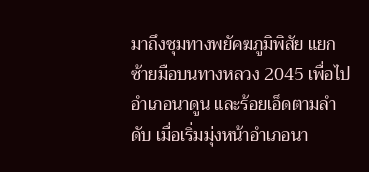มาถึงชุมทางพยัคฆภูมิพิสัย แยกซ้ายมือบนทางหลวง 2045 เพื่อไป อำเภอนาดูน และร้อยเอ็ดตามลำดับ เมื่อเริ่มมุ่งหน้าอำเภอนา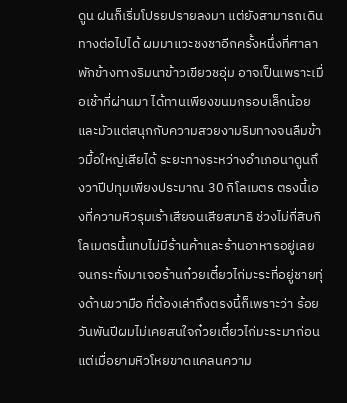ดูน ฝนก็เริ่มโปรยปรายลงมา แต่ยังสามารถเดินทางต่อไปได้ ผมมาแวะชงชาอีกครั้งหนึ่งที่ศาลาพักข้างทางริมนาข้าวเขียวชอุ่ม อาจเป็นเพราะเมื่อเช้าที่ผ่านมา ได้ทานเพียงขนมกรอบเล็กน้อย และมัวแต่สนุกกับความสวยงามริมทางจนลืมข้าวมื้อใหญ่เสียได้ ระยะทางระหว่างอำเภอนาดูนถึงวาปีปทุมเพียงประมาณ 30 กิโลเมตร ตรงนี้เองที่ความหิวรุมเร้าเสียจนเสียสมาธิ ช่วงไม่กี่สิบกิโลเมตรนี้แทบไม่มีร้านค้าและร้านอาหารอยู่เลย จนกระทั่งมาเจอร้านก๋วยเตี๋ยวไก่มะระที่อยู่ชายทุ่งด้านขวามือ ที่ต้องเล่าถึงตรงนี้ก็เพราะว่า ร้อยวันพันปีผมไม่เคยสนใจก๋วยเตี๋ยวไก่มะระมาก่อน แต่เมื่อยามหิวโหยขาดแคลนความ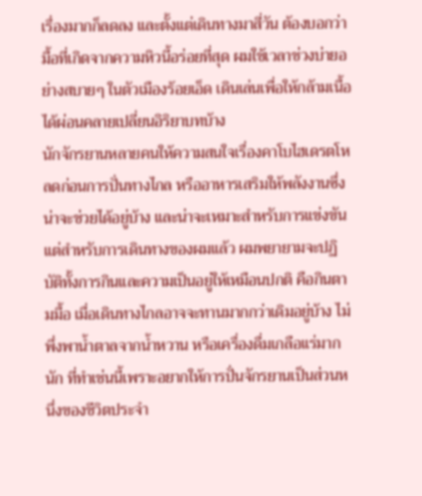เรื่องมากก็ลดลง และตั้งแต่เดินทางมาสี่วัน ต้องบอกว่ามื้อที่เกิดจากความหิวนี้อร่อยที่สุด ผมใช้เวลาช่วงบ่ายอย่างสบายๆ ในตัวเมืองร้อยเอ็ด เดินเล่นเพื่อให้กล้ามเนื้อได้ผ่อนคลายเปลี่ยนอิริยาบทบ้าง
นักจักรยานหลายคนให้ความสนใจเรื่องคาโบไฮเดรตโหลดก่อนการปั่นทางไกล หรืออาหารเสริมให้พลังงานซึ่งน่าจะช่วยได้อยู่บ้าง และน่าจะเหมาะสำหรับการแข่งขัน แต่สำหรับการเดินทางของผมแล้ว ผมพยายามจะปฏิบัติทั้งการกินและความเป็นอยู่ให้เหมือนปกติ คือกินตามมื้อ เมื่อเดินทางไกลอาจจะทานมากกว่าเดิมอยู่บ้าง ไม่พึ่งพาน้ำตาลจากน้ำหวาน หรือเครื่องดื่มเกลือแร่มากนัก ที่ทำเช่นนี้เพราะอยากให้การปั่นจักรยานเป็นส่วนหนึ่งของชีวิตประจำ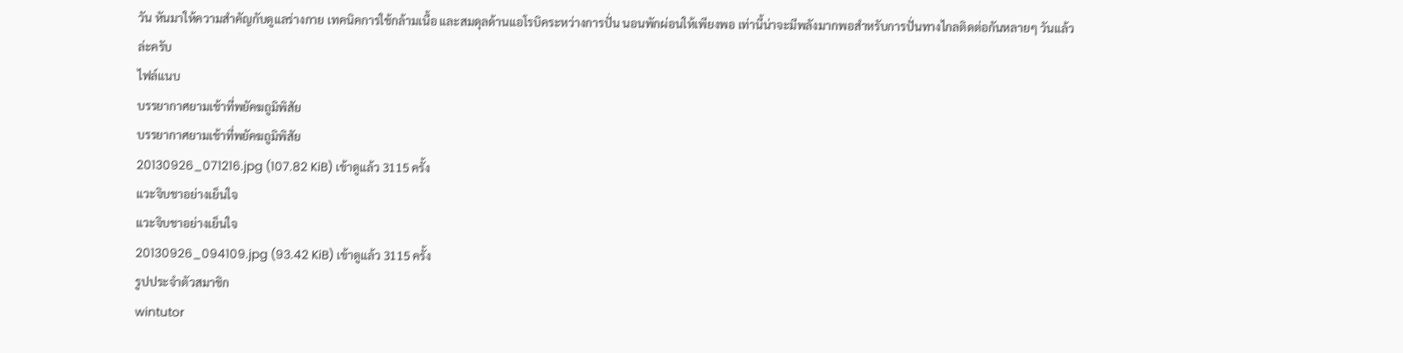วัน หันมาให้ความสำคัญกับดูแลร่างกาย เทคนิคการใช้กล้ามเนื้อ และสมดุลด้านแอโรบิคระหว่างการปั่น นอนพักผ่อนให้เพียงพอ เท่านี้น่าจะมีพลังมากพอสำหรับการปั่นทางไกลติดต่อกันหลายๆ วันแล้วล่ะครับ
ไฟล์แนบ
บรรยากาศยามเช้าที่พยัคฆถูมิพิสัย
บรรยากาศยามเช้าที่พยัคฆถูมิพิสัย
20130926_071216.jpg (107.82 KiB) เข้าดูแล้ว 3115 ครั้ง
แวะจิบชาอย่างเย็นใจ
แวะจิบชาอย่างเย็นใจ
20130926_094109.jpg (93.42 KiB) เข้าดูแล้ว 3115 ครั้ง
รูปประจำตัวสมาชิก
wintutor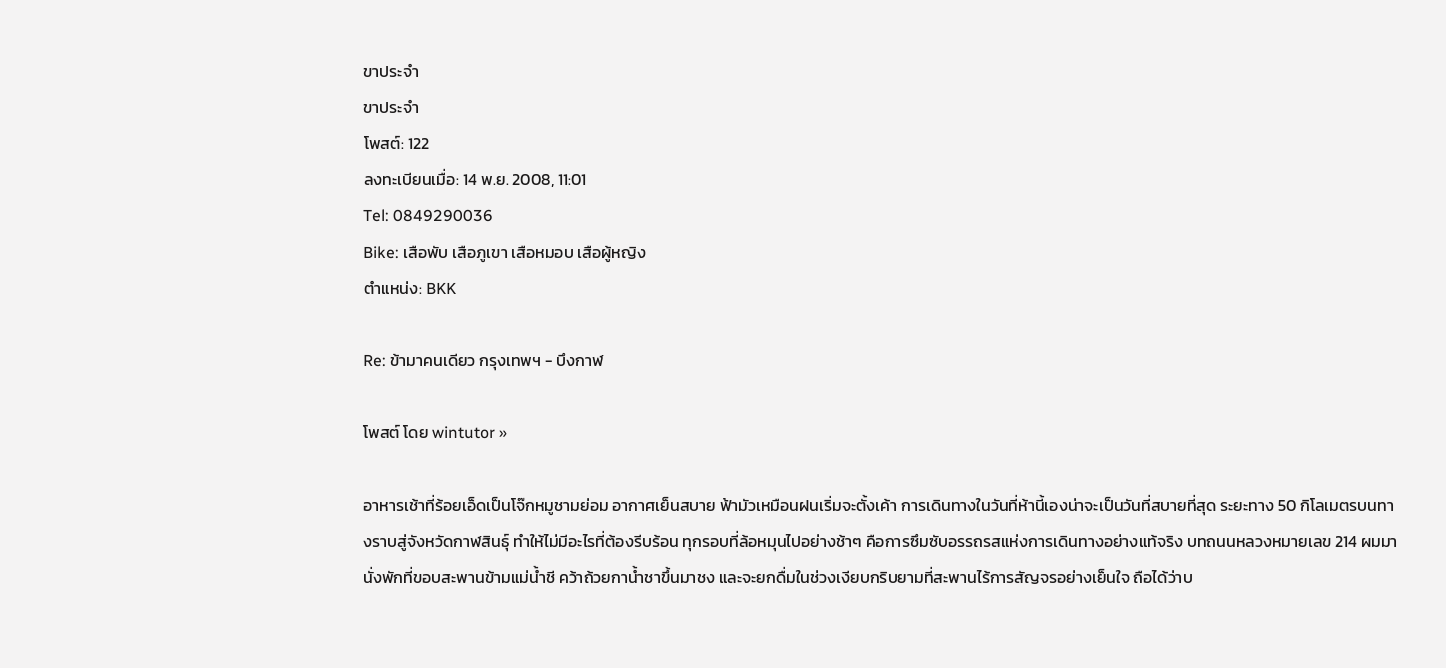ขาประจำ
ขาประจำ
โพสต์: 122
ลงทะเบียนเมื่อ: 14 พ.ย. 2008, 11:01
Tel: 0849290036
Bike: เสือพับ เสือภูเขา เสือหมอบ เสือผู้หญิง
ตำแหน่ง: BKK

Re: ข้ามาคนเดียว กรุงเทพฯ - บึงกาฬ

โพสต์ โดย wintutor »

อาหารเช้าที่ร้อยเอ็ดเป็นโจ๊กหมูชามย่อม อากาศเย็นสบาย ฟ้ามัวเหมือนฝนเริ่มจะตั้งเค้า การเดินทางในวันที่ห้านี้เองน่าจะเป็นวันที่สบายที่สุด ระยะทาง 50 กิโลเมตรบนทางราบสู่จังหวัดกาฬสินธุ์ ทำให้ไม่มีอะไรที่ต้องรีบร้อน ทุกรอบที่ล้อหมุนไปอย่างช้าๆ คือการซึมซับอรรถรสแห่งการเดินทางอย่างแท้จริง บทถนนหลวงหมายเลข 214 ผมมานั่งพักที่ขอบสะพานข้ามแม่น้ำชี คว้าถ้วยกาน้ำชาขึ้นมาชง และจะยกดื่มในช่วงเงียบกริบยามที่สะพานไร้การสัญจรอย่างเย็นใจ ถือได้ว่าบ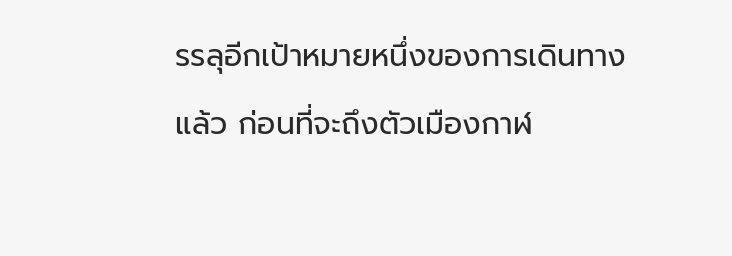รรลุอีกเป้าหมายหนึ่งของการเดินทางแล้ว ก่อนที่จะถึงตัวเมืองกาฬ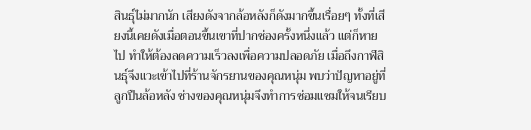สินธุ์ไม่มากนัก เสียงดังจากล้อหลังก็ดังมากขึ้นเรื่อยๆ ทั้งที่เสียงนี้เคยดังเมื่อตอนขึ้นเขาที่ปากช่องครั้งหนึ่งแล้ว แต่ก็หายไป ทำให้ต้องลดความเร็วลงเพื่อความปลอดภัย เมื่อถึงกาฬสินธุ์จึงแวะเข้าไปที่ร้านจักรยานของคุณหนุ่ม พบว่าปัญหาอยู่ที่ลูกปืนล้อหลัง ช่างของคุณหนุ่มจึงทำการซ่อมแซมให้จนเรียบ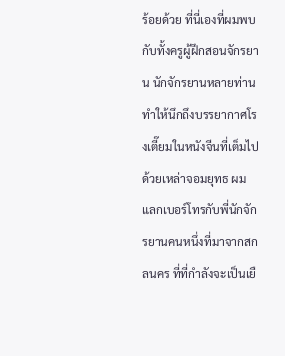ร้อยด้วย ที่นี่เองที่ผมพบกับทั้งครูผู้ฝึกสอนจักรยาน นักจักรยานหลายท่าน ทำให้นึกถึงบรรยากาศโรงเตี๊ยมในหนังจีนที่เต็มไปด้วยเหล่าจอมยุทธ ผมแลกเบอร์โทรกับพี่นักจักรยานคนหนึ่งที่มาจากสกลนคร ที่ที่กำลังจะเป็นเยื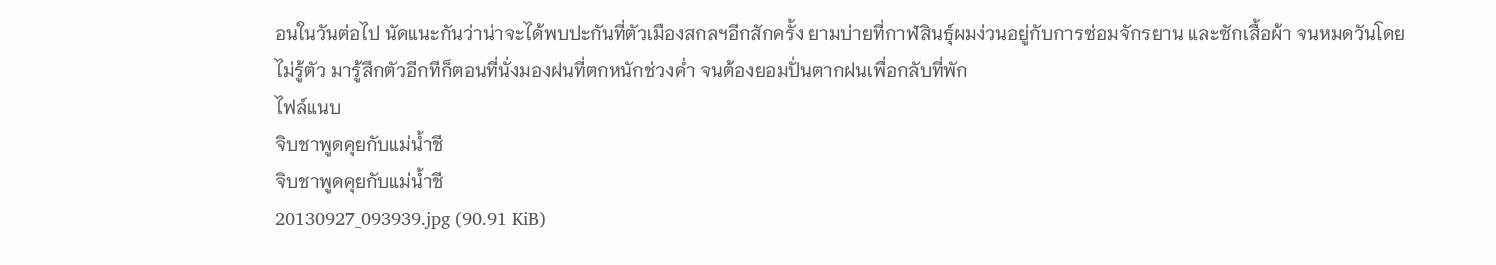อนในวันต่อไป นัดแนะกันว่าน่าจะได้พบปะกันที่ตัวเมืองสกลฯอีกสักครั้ง ยามบ่ายที่กาฬสินธุ์ผมง่วนอยู่กับการซ่อมจักรยาน และซักเสื้อผ้า จนหมดวันโดยไม่รู้ตัว มารู้สึกตัวอีกทีก็ตอนที่นั่งมองฝนที่ตกหนักช่วงค่ำ จนต้องยอมปั่นตากฝนเพื่อกลับที่พัก
ไฟล์แนบ
จิบชาพูดคุยกับแม่น้ำชี
จิบชาพูดคุยกับแม่น้ำชี
20130927_093939.jpg (90.91 KiB)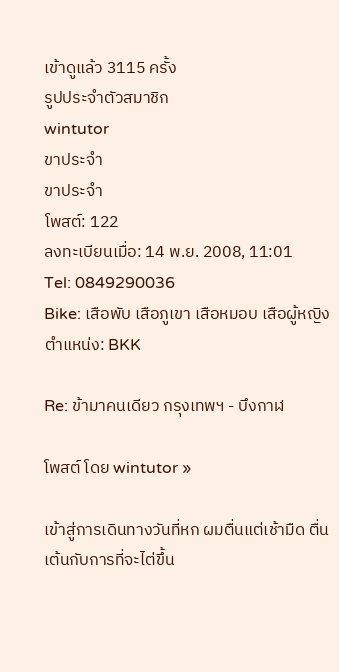เข้าดูแล้ว 3115 ครั้ง
รูปประจำตัวสมาชิก
wintutor
ขาประจำ
ขาประจำ
โพสต์: 122
ลงทะเบียนเมื่อ: 14 พ.ย. 2008, 11:01
Tel: 0849290036
Bike: เสือพับ เสือภูเขา เสือหมอบ เสือผู้หญิง
ตำแหน่ง: BKK

Re: ข้ามาคนเดียว กรุงเทพฯ - บึงกาฬ

โพสต์ โดย wintutor »

เข้าสู่การเดินทางวันที่หก ผมตื่นแต่เช้ามืด ตื่นเต้นกับการที่จะไต่ขึ้น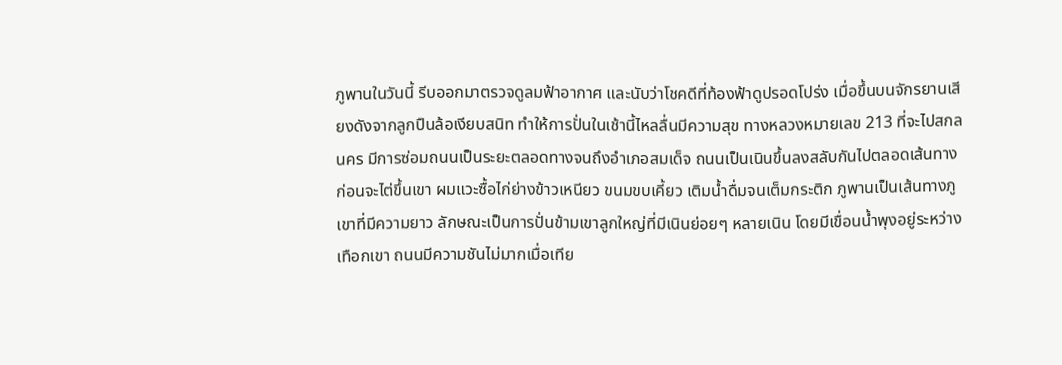ภูพานในวันนี้ รีบออกมาตรวจดูลมฟ้าอากาศ และนับว่าโชคดีที่ท้องฟ้าดูปรอดโปร่ง เมื่อขึ้นบนจักรยานเสียงดังจากลูกปืนล้อเงียบสนิท ทำให้การปั่นในเช้านี้ไหลลื่นมีความสุข ทางหลวงหมายเลข 213 ที่จะไปสกลนคร มีการซ่อมถนนเป็นระยะตลอดทางจนถึงอำเภอสมเด็จ ถนนเป็นเนินขึ้นลงสลับกันไปตลอดเส้นทาง ก่อนจะไต่ขึ้นเขา ผมแวะซื้อไก่ย่างข้าวเหนียว ขนมขบเคี้ยว เติมน้ำดื่มจนเต็มกระติก ภูพานเป็นเส้นทางภูเขาที่มีความยาว ลักษณะเป็นการปั่นข้ามเขาลูกใหญ่ที่มีเนินย่อยๆ หลายเนิน โดยมีเขื่อนน้ำพุงอยู่ระหว่างเทือกเขา ถนนมีความชันไม่มากเมื่อเทีย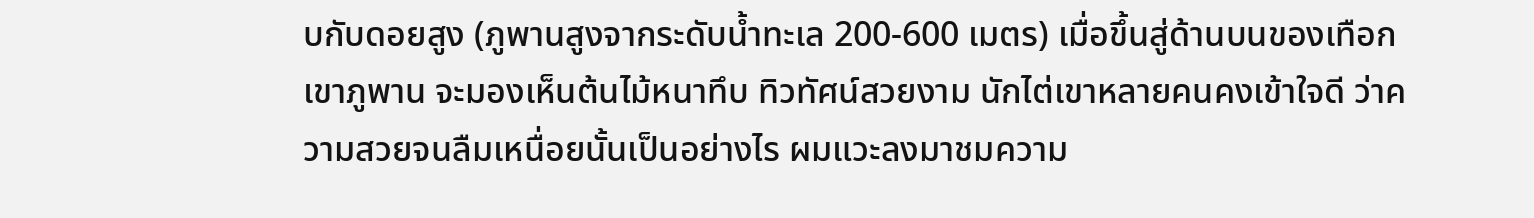บกับดอยสูง (ภูพานสูงจากระดับน้ำทะเล 200-600 เมตร) เมื่อขึ้นสู่ด้านบนของเทือกเขาภูพาน จะมองเห็นต้นไม้หนาทึบ ทิวทัศน์สวยงาม นักไต่เขาหลายคนคงเข้าใจดี ว่าความสวยจนลืมเหนื่อยนั้นเป็นอย่างไร ผมแวะลงมาชมความ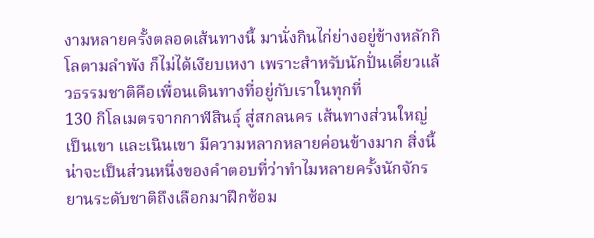งามหลายครั้งตลอดเส้นทางนี้ มานั่งกินไก่ย่างอยู่ข้างหลักกิโลตามลำพัง ก็ไม่ได้เงียบเหงา เพราะสำหรับนักปั่นเดี่ยวแล้วธรรมชาติคือเพื่อนเดินทางที่อยู่กับเราในทุกที่
130 กิโลเมตรจากกาฬสินธุ์ สู่สกลนคร เส้นทางส่วนใหญ่เป็นเขา และเนินเขา มีความหลากหลายค่อนข้างมาก สิ่งนี้น่าจะเป็นส่วนหนึ่งของคำตอบที่ว่าทำไมหลายครั้งนักจักรยานระดับชาติถึงเลือกมาฝึกซ้อม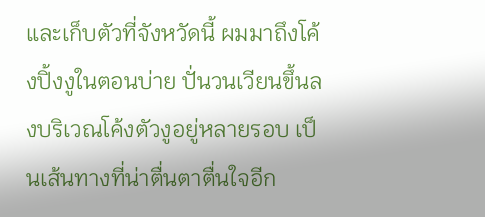และเก็บตัวที่จังหวัดนี้ ผมมาถึงโค้งปิ้งงูในตอนบ่าย ปั่นวนเวียนขึ้นลงบริเวณโค้งตัวงูอยู่หลายรอบ เป็นเส้นทางที่น่าตื่นตาตื่นใจอีก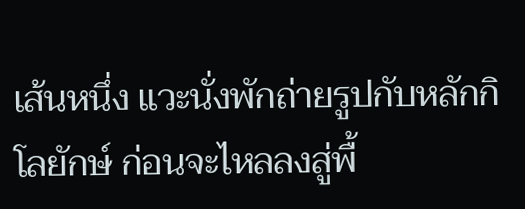เส้นหนึ่ง แวะนั่งพักถ่ายรูปกับหลักกิโลยักษ์ ก่อนจะไหลลงสู่พื้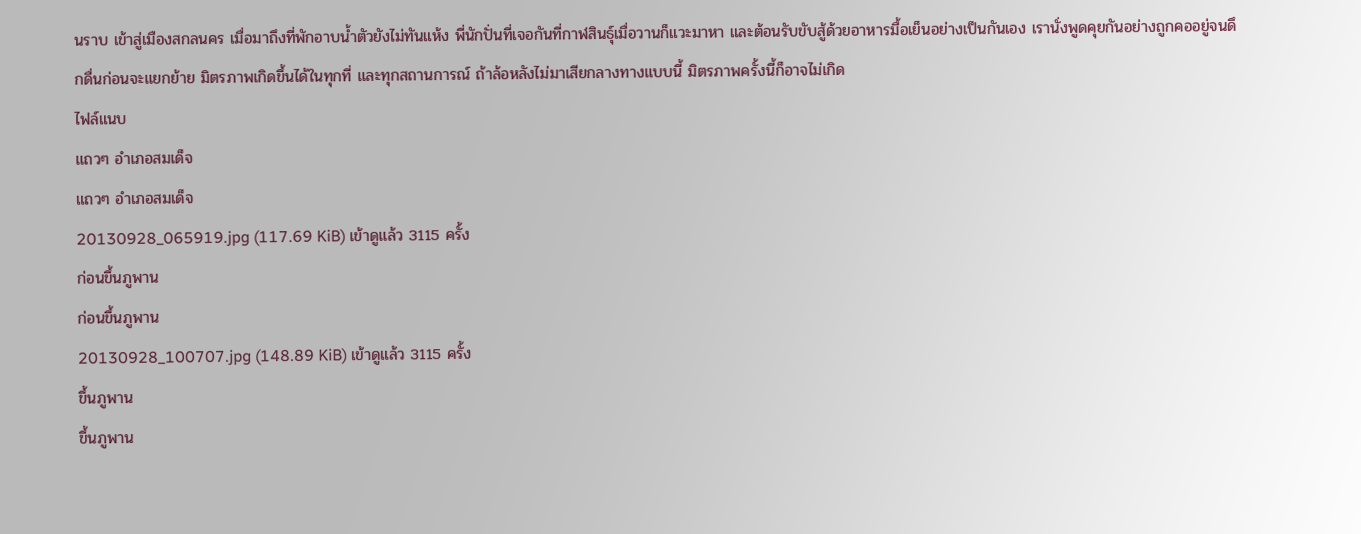นราบ เข้าสู่เมืองสกลนคร เมื่อมาถึงที่พักอาบน้ำตัวยังไม่ทันแห้ง พี่นักปั่นที่เจอกันที่กาฬสินธุ์เมื่อวานก็แวะมาหา และต้อนรับขับสู้ด้วยอาหารมื้อเย็นอย่างเป็นกันเอง เรานั่งพูดคุยกันอย่างถูกคออยู่จนดึกดื่นก่อนจะแยกย้าย มิตรภาพเกิดขึ้นได้ในทุกที่ และทุกสถานการณ์ ถ้าล้อหลังไม่มาเสียกลางทางแบบนี้ มิตรภาพครั้งนี้ก็อาจไม่เกิด
ไฟล์แนบ
แถวๆ อำเภอสมเด็จ
แถวๆ อำเภอสมเด็จ
20130928_065919.jpg (117.69 KiB) เข้าดูแล้ว 3115 ครั้ง
ก่อนขึ้นภูพาน
ก่อนขึ้นภูพาน
20130928_100707.jpg (148.89 KiB) เข้าดูแล้ว 3115 ครั้ง
ขึ้นภูพาน
ขึ้นภูพาน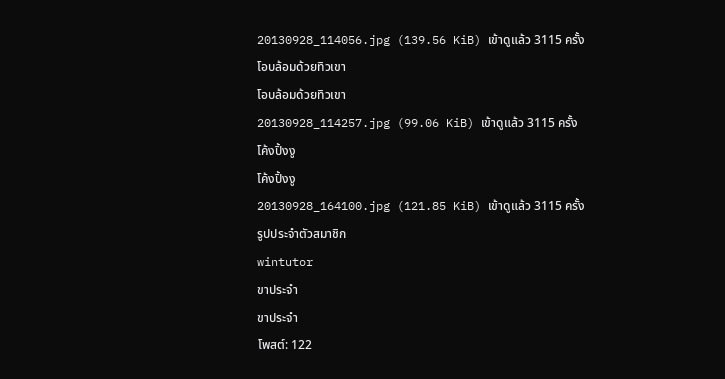20130928_114056.jpg (139.56 KiB) เข้าดูแล้ว 3115 ครั้ง
โอบล้อมด้วยทิวเขา
โอบล้อมด้วยทิวเขา
20130928_114257.jpg (99.06 KiB) เข้าดูแล้ว 3115 ครั้ง
โค้งปิ้งงู
โค้งปิ้งงู
20130928_164100.jpg (121.85 KiB) เข้าดูแล้ว 3115 ครั้ง
รูปประจำตัวสมาชิก
wintutor
ขาประจำ
ขาประจำ
โพสต์: 122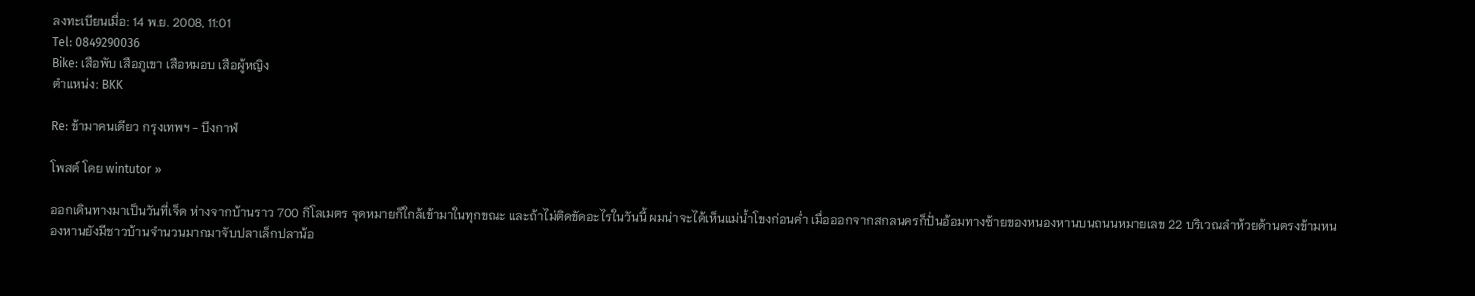ลงทะเบียนเมื่อ: 14 พ.ย. 2008, 11:01
Tel: 0849290036
Bike: เสือพับ เสือภูเขา เสือหมอบ เสือผู้หญิง
ตำแหน่ง: BKK

Re: ข้ามาคนเดียว กรุงเทพฯ - บึงกาฬ

โพสต์ โดย wintutor »

ออกเดินทางมาเป็นวันที่เจ็ด ห่างจากบ้านราว 700 กิโลเมตร จุดหมายก็ใกล้เข้ามาในทุกขณะ และถ้าไม่ติดขัดอะไรในวันนี้ ผมน่าจะได้เห็นแม่น้ำโขงก่อนค่ำ เมื่อออกจากสกลนครก็ปั่นอ้อมทางซ้ายของหนองหานบนถนนหมายเลข 22 บริเวณลำห้วยด้านตรงข้ามหนองหานยังมีชาวบ้านจำนวนมากมาจับปลาเล็กปลาน้อ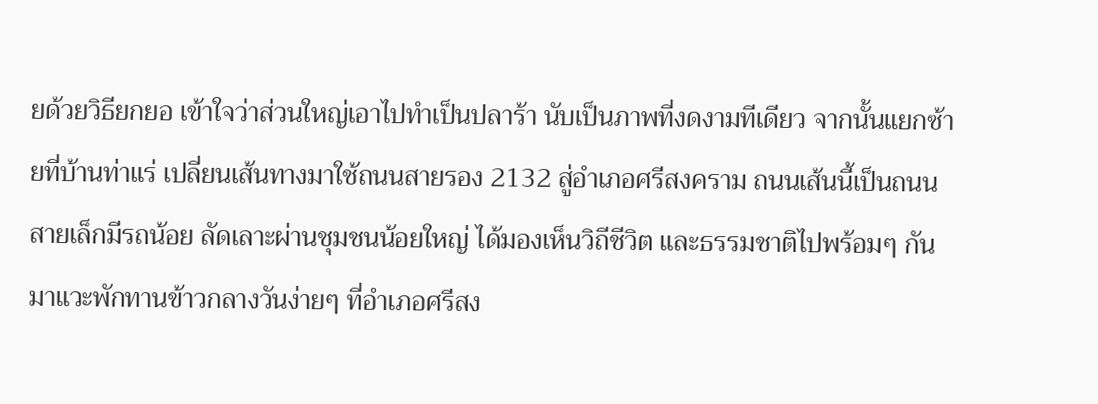ยด้วยวิธียกยอ เข้าใจว่าส่วนใหญ่เอาไปทำเป็นปลาร้า นับเป็นภาพที่งดงามทีเดียว จากนั้นแยกซ้ายที่บ้านท่าแร่ เปลี่ยนเส้นทางมาใช้ถนนสายรอง 2132 สู่อำเภอศรีสงคราม ถนนเส้นนี้เป็นถนนสายเล็กมีรถน้อย ลัดเลาะผ่านชุมชนน้อยใหญ่ ได้มองเห็นวิถีชีวิต และธรรมชาติไปพร้อมๆ กัน มาแวะพักทานข้าวกลางวันง่ายๆ ที่อำเภอศรีสง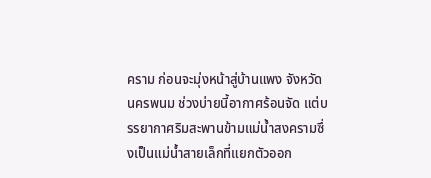คราม ก่อนจะมุ่งหน้าสู่บ้านแพง จังหวัดนครพนม ช่วงบ่ายนี้อากาศร้อนจัด แต่บรรยากาศริมสะพานข้ามแม่น้ำสงครามซึ่งเป็นแม่น้ำสายเล็กที่แยกตัวออก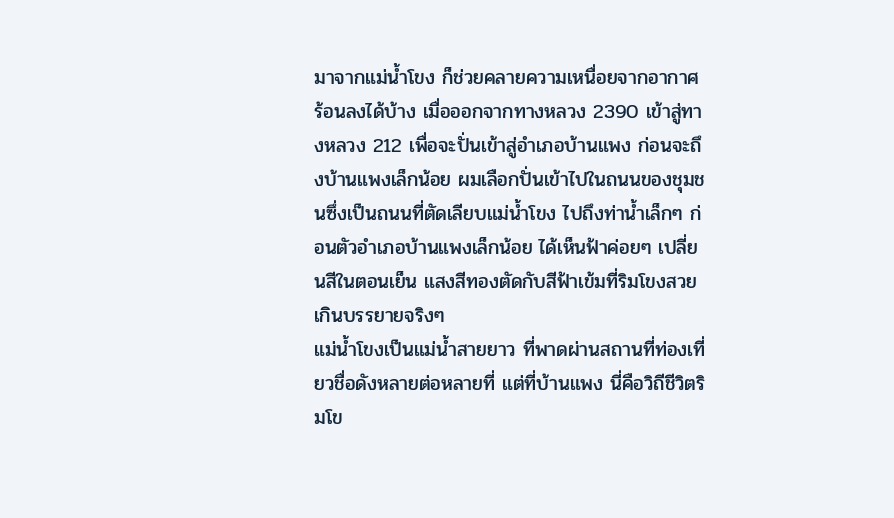มาจากแม่น้ำโขง ก็ช่วยคลายความเหนื่อยจากอากาศร้อนลงได้บ้าง เมื่อออกจากทางหลวง 2390 เข้าสู่ทางหลวง 212 เพื่อจะปั่นเข้าสู่อำเภอบ้านแพง ก่อนจะถึงบ้านแพงเล็กน้อย ผมเลือกปั่นเข้าไปในถนนของชุมชนซึ่งเป็นถนนที่ตัดเลียบแม่น้ำโขง ไปถึงท่าน้ำเล็กๆ ก่อนตัวอำเภอบ้านแพงเล็กน้อย ได้เห็นฟ้าค่อยๆ เปลี่ยนสีในตอนเย็น แสงสีทองตัดกับสีฟ้าเข้มที่ริมโขงสวยเกินบรรยายจริงๆ
แม่น้ำโขงเป็นแม่น้ำสายยาว ที่พาดผ่านสถานที่ท่องเที่ยวชื่อดังหลายต่อหลายที่ แต่ที่บ้านแพง นี่คือวิถีชีวิตริมโข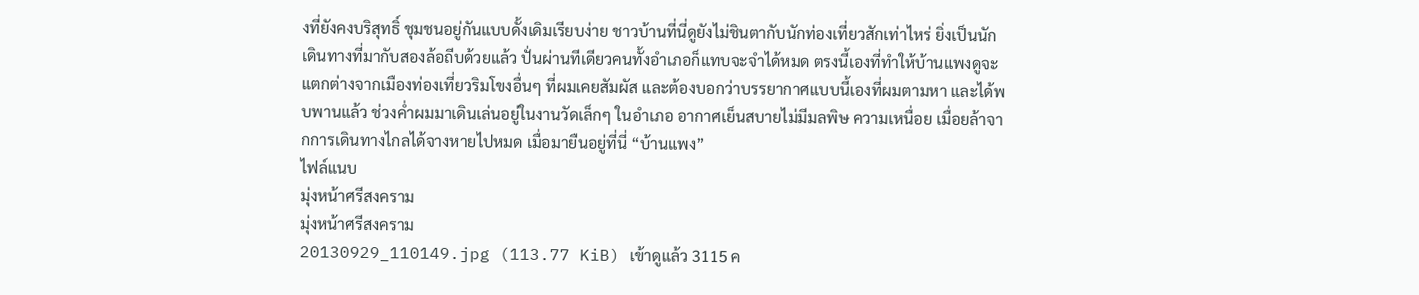งที่ยังคงบริสุทธิ์ ชุมชนอยู่กันแบบดั้งเดิมเรียบง่าย ชาวบ้านที่นี่ดูยังไม่ชินตากับนักท่องเที่ยวสักเท่าไหร่ ยิ่งเป็นนักเดินทางที่มากับสองล้อถีบด้วยแล้ว ปั่นผ่านทีเดียวคนทั้งอำเภอก็แทบจะจำได้หมด ตรงนี้เองที่ทำให้บ้านแพงดูจะแตกต่างจากเมืองท่องเที่ยวริมโขงอื่นๆ ที่ผมเคยสัมผัส และต้องบอกว่าบรรยากาศแบบนี้เองที่ผมตามหา และได้พบพานแล้ว ช่วงค่ำผมมาเดินเล่นอยู่ในงานวัดเล็กๆ ในอำเภอ อากาศเย็นสบายไม่มีมลพิษ ความเหนื่อย เมื่อยล้าจากการเดินทางไกลได้จางหายไปหมด เมื่อมายืนอยู่ที่นี่ “บ้านแพง”
ไฟล์แนบ
มุ่งหน้าศรีสงคราม
มุ่งหน้าศรีสงคราม
20130929_110149.jpg (113.77 KiB) เข้าดูแล้ว 3115 ค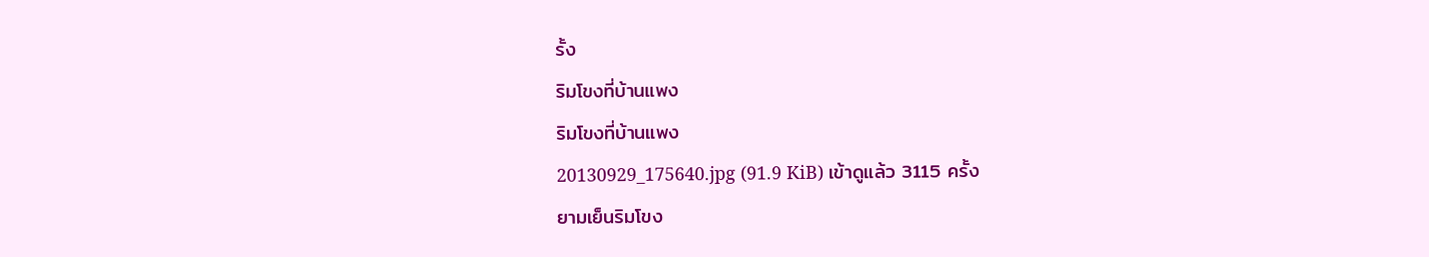รั้ง
ริมโขงที่บ้านแพง
ริมโขงที่บ้านแพง
20130929_175640.jpg (91.9 KiB) เข้าดูแล้ว 3115 ครั้ง
ยามเย็นริมโขง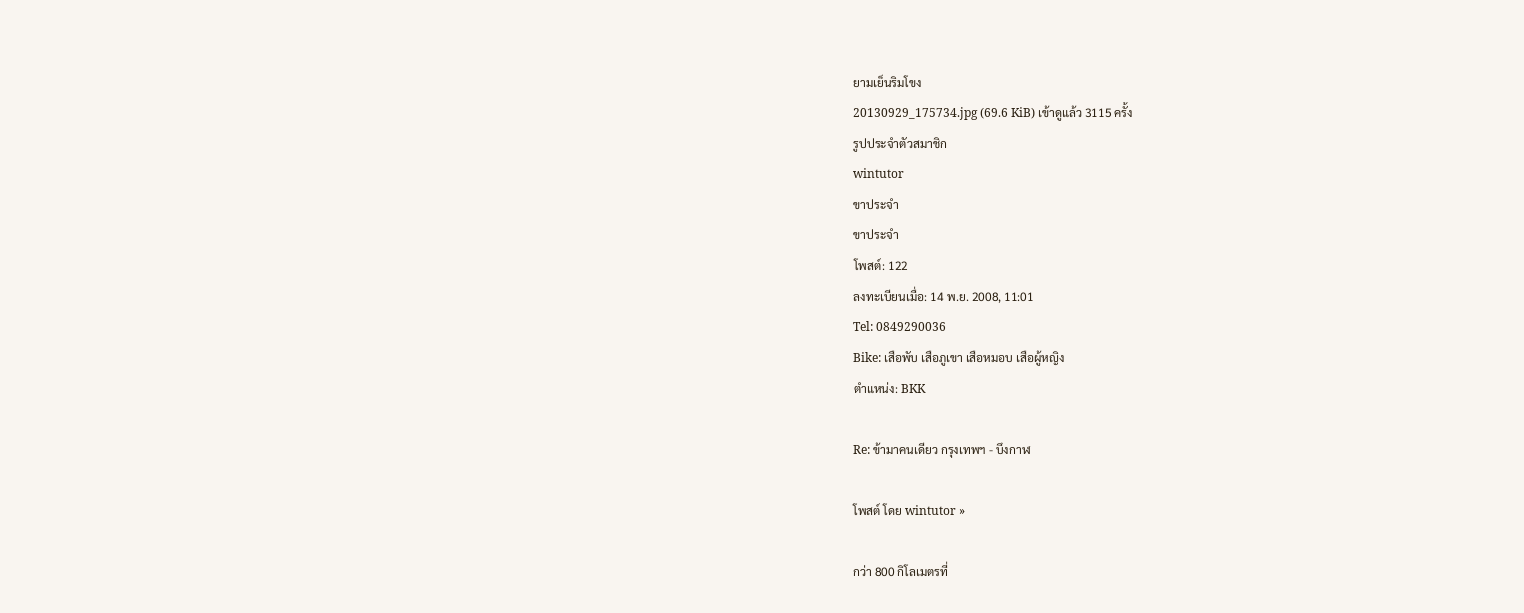ยามเย็นริมโขง
20130929_175734.jpg (69.6 KiB) เข้าดูแล้ว 3115 ครั้ง
รูปประจำตัวสมาชิก
wintutor
ขาประจำ
ขาประจำ
โพสต์: 122
ลงทะเบียนเมื่อ: 14 พ.ย. 2008, 11:01
Tel: 0849290036
Bike: เสือพับ เสือภูเขา เสือหมอบ เสือผู้หญิง
ตำแหน่ง: BKK

Re: ข้ามาคนเดียว กรุงเทพฯ - บึงกาฬ

โพสต์ โดย wintutor »

กว่า 800 กิโลเมตรที่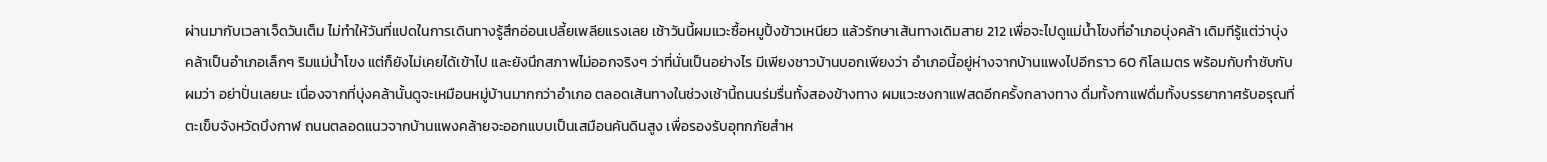ผ่านมากับเวลาเจ็ดวันเต็ม ไม่ทำให้วันที่แปดในการเดินทางรู้สึกอ่อนเปลี้ยเพลียแรงเลย เช้าวันนี้ผมแวะซื้อหมูปิ้งข้าวเหนียว แล้วรักษาเส้นทางเดิมสาย 212 เพื่อจะไปดูแม่น้ำโขงที่อำเภอบุ่งคล้า เดิมทีรู้แต่ว่าบุ่งคล้าเป็นอำเภอเล็กๆ ริมแม่น้ำโขง แต่ก็ยังไม่เคยได้เข้าไป และยังนึกสภาพไม่ออกจริงๆ ว่าที่นั่นเป็นอย่างไร มีเพียงชาวบ้านบอกเพียงว่า อำเภอนี้อยู่ห่างจากบ้านแพงไปอีกราว 60 กิโลเมตร พร้อมกับกำชับกับผมว่า อย่าปั่นเลยนะ เนื่องจากที่บุ่งคล้านั้นดูจะเหมือนหมู่บ้านมากกว่าอำเภอ ตลอดเส้นทางในช่วงเช้านี้ถนนร่มรื่นทั้งสองข้างทาง ผมแวะชงกาแฟสดอีกครั้งกลางทาง ดื่มทั้งกาแฟดื่มทั้งบรรยากาศรับอรุณที่ตะเข็บจังหวัดบึงกาฬ ถนนตลอดแนวจากบ้านแพงคล้ายจะออกแบบเป็นเสมือนคันดินสูง เพื่อรองรับอุทกภัยสำห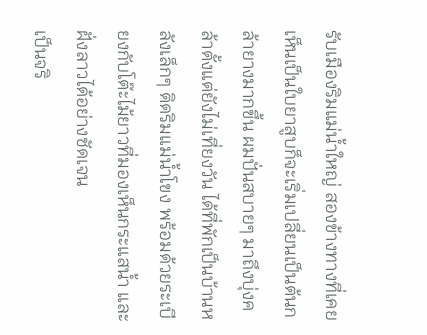รับเมืองริมแม่น้ำใหญ่ สองข้างทางที่เคยเห็นเป็นใบยาสูบก็จะเริ่มเปลี่ยนเป็นต้นกล้ายางมากขึ้น ผมปั่นสบายๆ มาถึงบุ่งคล้าตั้งแต่ยังไม่เที่ยงวัน ได้ที่พักเป็นบ้านหลังเล็กๆ ติดริมแม่น้ำโขง พร้อมด้วยระเบียงกับโต๊ะไม้ยาวที่มองเห็นกระแสน้ำ และฝั่งลาวได้อย่างชัดเจน
เป็นจริ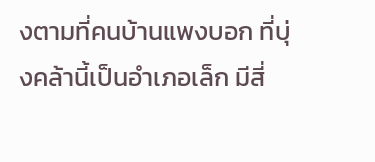งตามที่คนบ้านแพงบอก ที่บุ่งคล้านี้เป็นอำเภอเล็ก มีสี่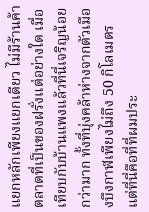แยกหลักเพียงแยกเดียว ไม่มีร้านค้าตลาดที่เป็นของฝรั่งแต่อย่างใด เมื่อเทียบกับบ้านแพงแล้วที่นี่เจริญน้อยกว่ามาก ทั้งที่บุ่งคล้าห่างจากตัวเมืองบึงกาฬเพียงไม่ถึง 50 กิโลเมตร แต่ที่นี่คือที่ที่ผมประ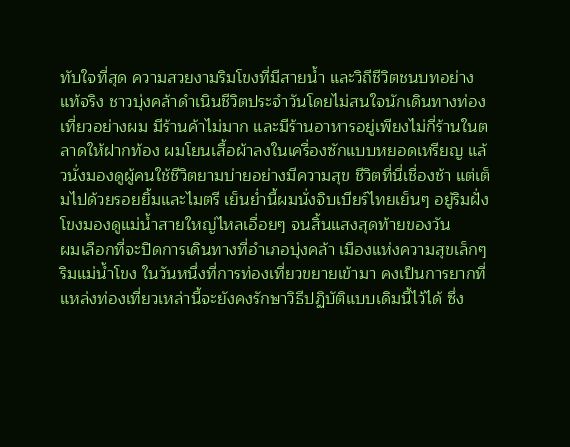ทับใจที่สุด ความสวยงามริมโขงที่มีสายน้ำ และวิถีชีวิตชนบทอย่างแท้จริง ชาวบุ่งคล้าดำเนินชีวิตประจำวันโดยไม่สนใจนักเดินทางท่องเที่ยวอย่างผม มีร้านค้าไม่มาก และมีร้านอาหารอยู่เพียงไม่กี่ร้านในตลาดให้ฝากท้อง ผมโยนเสื้อผ้าลงในเครื่องซักแบบหยอดเหรียญ แล้วนั่งมองดูผู้คนใช้ชีวิตยามบ่ายอย่างมีความสุข ชีวิตที่นี่เชื่องช้า แต่เต็มไปด้วยรอยยิ้มและไมตรี เย็นย่ำนี้ผมนั่งจิบเบียร์ไทยเย็นๆ อยู่ริมฝั่งโขงมองดูแม่น้ำสายใหญ่ไหลเอื่อยๆ จนสิ้นแสงสุดท้ายของวัน
ผมเลือกที่จะปิดการเดินทางที่อำเภอบุ่งคล้า เมืองแห่งความสุขเล็กๆ ริมแม่น้ำโขง ในวันหนึ่งที่การท่องเที่ยวขยายเข้ามา คงเป็นการยากที่แหล่งท่องเที่ยวเหล่านี้จะยังคงรักษาวิธีปฏิบัติแบบเดิมนี้ไว้ได้ ซึ่ง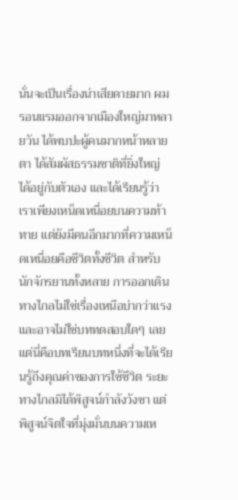นั่นจะเป็นเรื่องน่าเสียดายมาก ผมรอนแรมออกจากเมืองใหญ่มาหลายวัน ได้พบปะผู้คนมากหน้าหลายตา ได้สัมผัสธรรมชาติที่ยิ่งใหญ่ ได้อยู่กับตัวเอง และได้เรียนรู้ว่าเราเพียงเหน็ดเหนื่อยบนความท้าทาย แต่ยังมีคนอีกมากที่ความเหน็ดเหนื่อยคือชีวิตทั้งชีวิต สำหรับนักจักรยานทั้งหลาย การออกเดินทางไกลไม่ใช่เรื่องเหนือบ่ากว่าแรง และอาจไม่ใช่บททดสอบใดๆ เลย แต่นี่คือบทเรียนบทหนึ่งที่จะได้เรียนรู้ถึงคุณค่าของการใช้ชีวิต ระยะทางไกลมิได้พิสูจน์กำลังวังชา แต่พิสูจน์จิตใจที่มุ่งมั่นบนความเห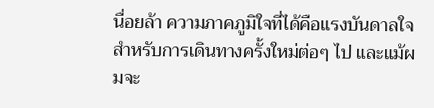นื่อยล้า ความภาคภูมิใจที่ได้คือแรงบันดาลใจสำหรับการเดินทางครั้งใหม่ต่อๆ ไป และแม้ผมจะ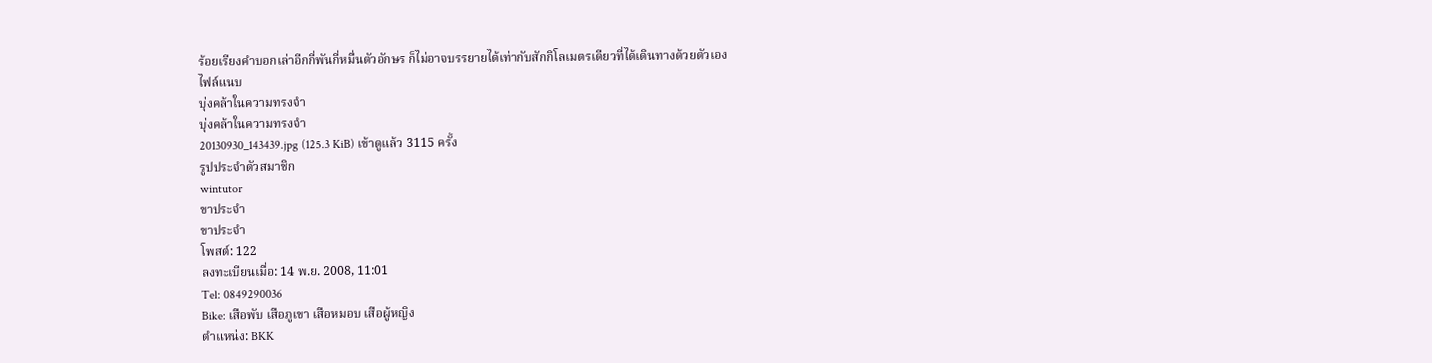ร้อยเรียงคำบอกเล่าอีกกี่พันกี่หมื่นตัวอักษร ก็ไม่อาจบรรยายได้เท่ากับสักกิโลเมตรเดียวที่ได้เดินทางด้วยตัวเอง
ไฟล์แนบ
บุ่งคล้าในความทรงจำ
บุ่งคล้าในความทรงจำ
20130930_143439.jpg (125.3 KiB) เข้าดูแล้ว 3115 ครั้ง
รูปประจำตัวสมาชิก
wintutor
ขาประจำ
ขาประจำ
โพสต์: 122
ลงทะเบียนเมื่อ: 14 พ.ย. 2008, 11:01
Tel: 0849290036
Bike: เสือพับ เสือภูเขา เสือหมอบ เสือผู้หญิง
ตำแหน่ง: BKK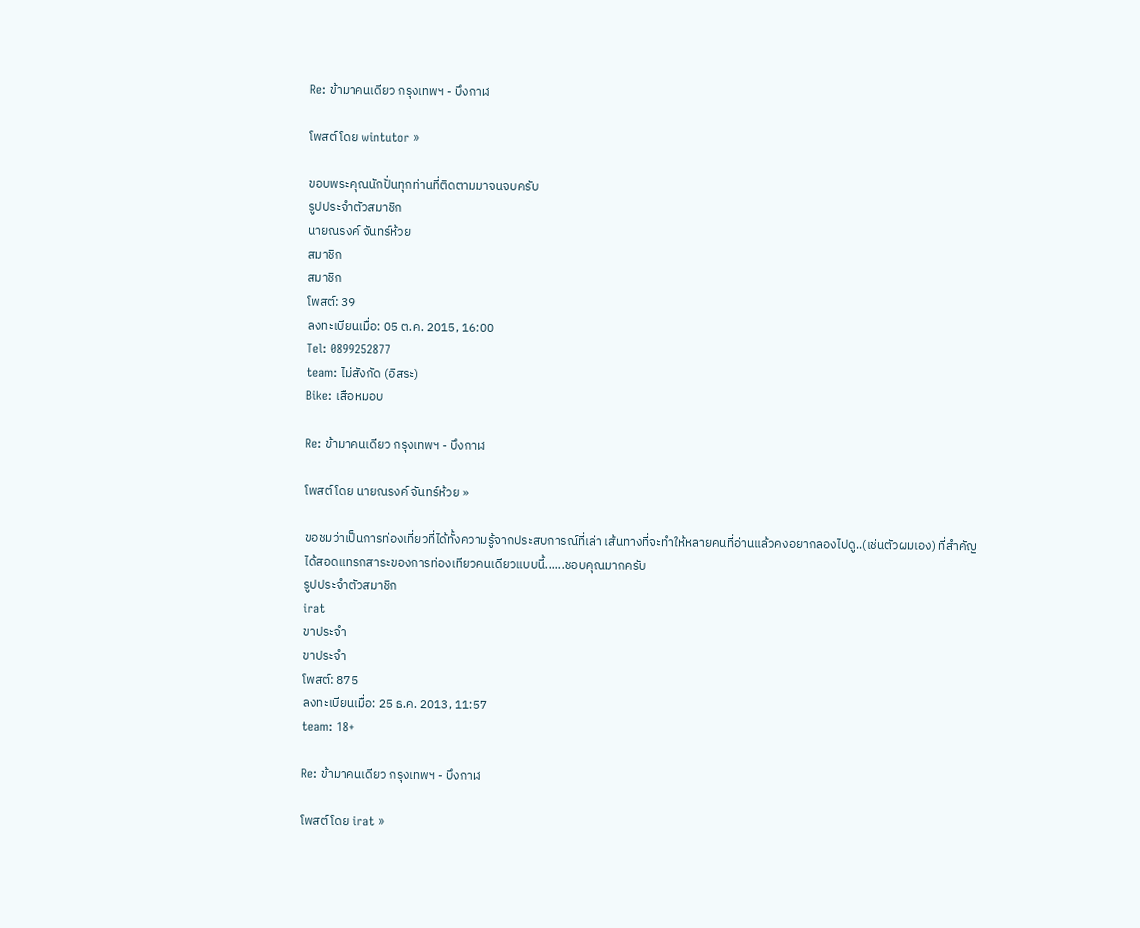Re: ข้ามาคนเดียว กรุงเทพฯ - บึงกาฬ

โพสต์ โดย wintutor »

ขอบพระคุณนักปั่นทุกท่านที่ติดตามมาจนจบครับ
รูปประจำตัวสมาชิก
นายณรงค์ จันทร์ห้วย
สมาชิก
สมาชิก
โพสต์: 39
ลงทะเบียนเมื่อ: 05 ต.ค. 2015, 16:00
Tel: 0899252877
team: ไม่สังกัด (อิสระ)
Bike: เสือหมอบ

Re: ข้ามาคนเดียว กรุงเทพฯ - บึงกาฬ

โพสต์ โดย นายณรงค์ จันทร์ห้วย »

ขอชมว่าเป็นการท่องเที่ยวที่ได้ทั้งความรู้จากประสบการณ์ที่เล่า เส้นทางที่จะทำให้หลายคนที่อ่านแล้วคงอยากลองไปดู..(เช่นตัวผมเอง) ที่สำคัญได้สอดแทรกสาระของการท่องเทียวคนเดียวแบบนี้......ชอบคุณมากครับ
รูปประจำตัวสมาชิก
irat
ขาประจำ
ขาประจำ
โพสต์: 875
ลงทะเบียนเมื่อ: 25 ธ.ค. 2013, 11:57
team: 18+

Re: ข้ามาคนเดียว กรุงเทพฯ - บึงกาฬ

โพสต์ โดย irat »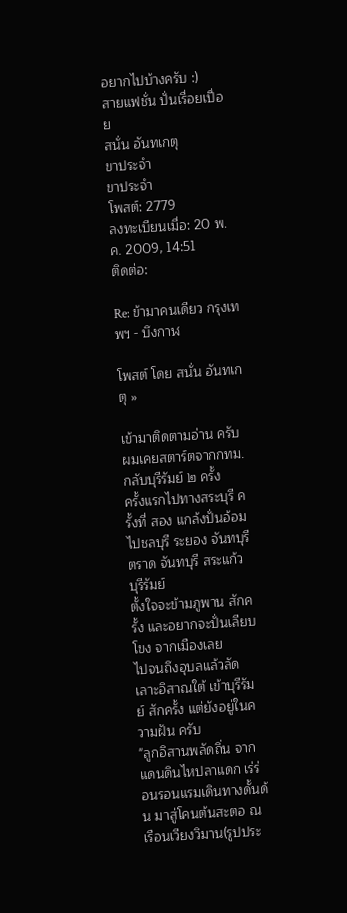อยากไปบ้างครับ :)
สายแฟชั่น ปั่นเรื่อยเปื่อย
สนั่น อันทเกตุ
ขาประจำ
ขาประจำ
โพสต์: 2779
ลงทะเบียนเมื่อ: 20 พ.ค. 2009, 14:51
ติดต่อ:

Re: ข้ามาคนเดียว กรุงเทพฯ - บึงกาฬ

โพสต์ โดย สนั่น อันทเกตุ »

เข้ามาติดตามอ่าน ครับ
ผมเคยสตาร์ตจากกทม.กลับบุรีรัมย์ ๒ ครั้ง
ครั้งแรกไปทางสระบุรี ครั้งที่ สอง แกล้งปั่นอ้อม
ไปชลบุรี ระยอง จันทบุรี ตราด จันทบุรี สระแก้ว บุรีรัมย์
ตั้งใจจะข้ามภูพาน สักครั้ง และอยากจะปั่นเลียบโขง จากเมืองเลย
ไปจนถึงอุบลแล้วลัดเลาะอิสาณใต้ เข้าบุรีรัมย์ สักครั้ง แต่ยังอยู่ในความฝัน ครับ
"ลูกอิสานพลัดถิ่น จากแดนดินไหปลาแดก เร่ร่อนรอนแรมเดินทางดั้นด้น มาสู่โคนต้นสะตอ ณ เรือนเวียงวิมาน(รูปประ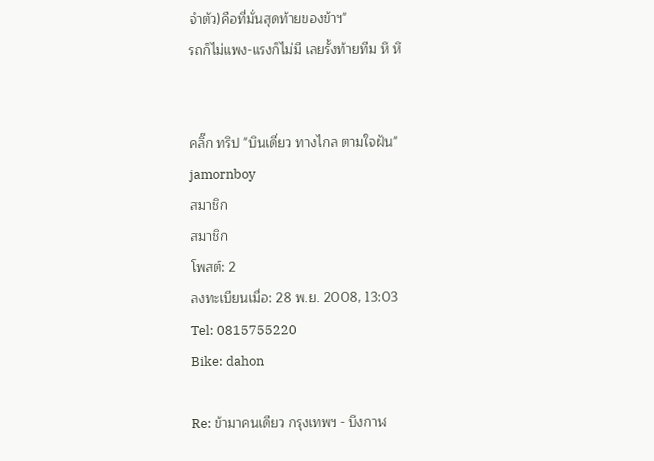จำตัว)คือที่มั่นสุดท้ายของข้าฯ"
รถก็ไม่แพง-แรงก็ไม่มี เลยรั้งท้ายทีม หึ หึ


คลิ๊ก ทริป "บินเดี่ยว ทางไกล ตามใจฝัน"
jamornboy
สมาชิก
สมาชิก
โพสต์: 2
ลงทะเบียนเมื่อ: 28 พ.ย. 2008, 13:03
Tel: 0815755220
Bike: dahon

Re: ข้ามาคนเดียว กรุงเทพฯ - บึงกาฬ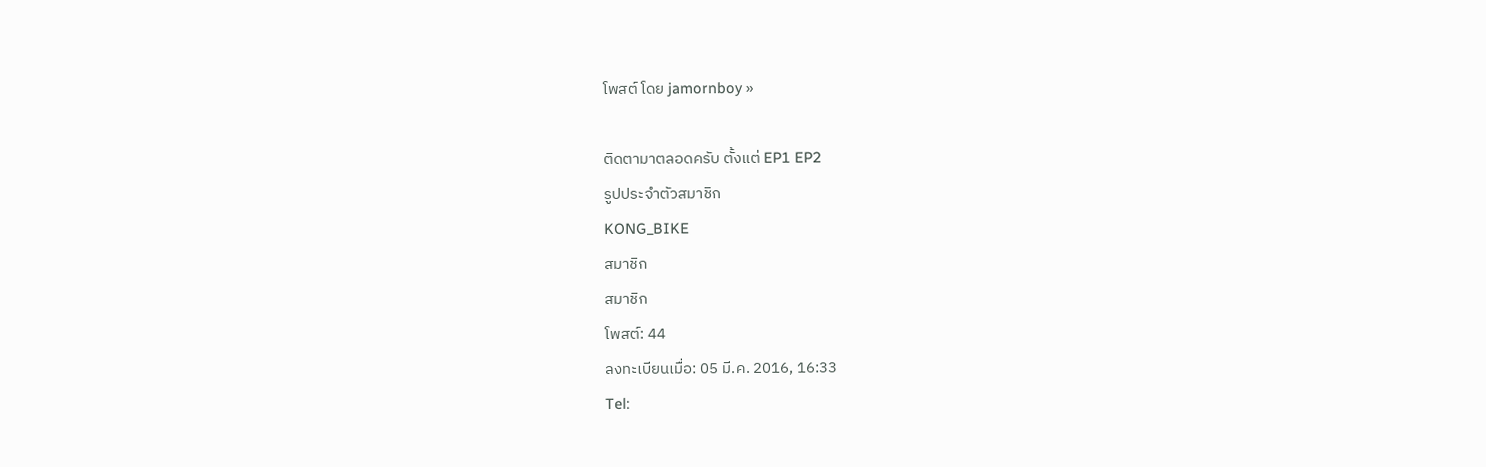โพสต์ โดย jamornboy »

ติดตามาตลอดครับ ตั้งแต่ EP1 EP2
รูปประจำตัวสมาชิก
KONG_BIKE
สมาชิก
สมาชิก
โพสต์: 44
ลงทะเบียนเมื่อ: 05 มี.ค. 2016, 16:33
Tel: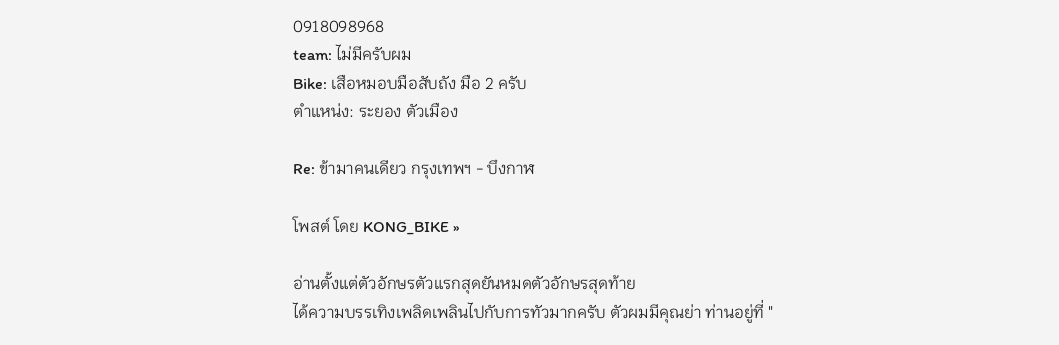0918098968
team: ไม่มีครับผม
Bike: เสือหมอบมือสับถัง มือ 2 ครับ
ตำแหน่ง: ระยอง ตัวเมือง

Re: ข้ามาคนเดียว กรุงเทพฯ - บึงกาฬ

โพสต์ โดย KONG_BIKE »

อ่านตั้งแต่ตัวอักษรตัวแรกสุดยันหมดตัวอักษรสุดท้าย
ได้ความบรรเทิงเพลิดเพลินไปกับการทัวมากครับ ตัวผมมีคุณย่า ท่านอยู่ที่ "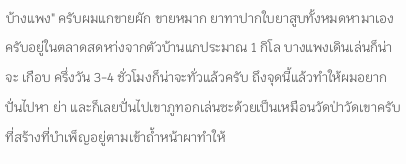บ้างแพง" ครับผมแกขายผัก ขายหมาก ยาทาปากใบยาสูบทั้งหมดหามาเองครับอยู่ในตลาดสดหา่งจากตัวบ้านแกประมาณ 1 กิโล บางแพงเดินเล่นก็น่าจะ เกือบ ครึ่งวัน 3-4 ชั่วโมงก็น่าจะทั่วแล้วครับ ถึงจุดนี้แล้วทำให้ผมอยากปั่นไปหา ย่า และก็เลยปั่นไปเขาภูทอกเล่นซะด้วยเป็นเหมือนวัดป่าวัดเขาครับที่สร้างที่บำเพ็ญอยู่ตามเข้าถ้ำหน้าผาทำให้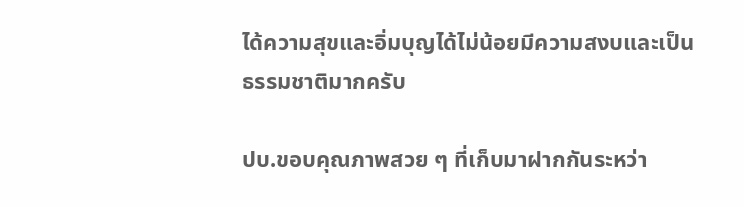ได้ความสุขและอิ่มบุญได้ไม่น้อยมีความสงบและเป็นธรรมชาติมากครับ

ปบ.ขอบคุณภาพสวย ๆ ที่เก็บมาฝากกันระหว่า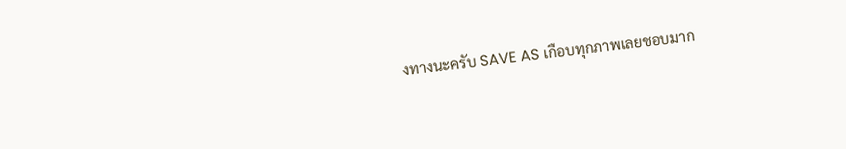งทางนะครับ SAVE AS เกือบทุกภาพเลยชอบมาก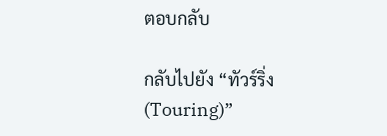ตอบกลับ

กลับไปยัง “ทัวร์ริ่ง (Touring)”